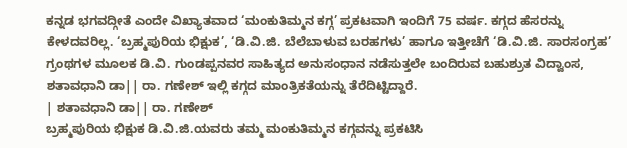ಕನ್ನಡ ಭಗವದ್ಗೀತೆ ಎಂದೇ ವಿಖ್ಯಾತವಾದ ‘ಮಂಕುತಿಮ್ಮನ ಕಗ್ಗ’ ಪ್ರಕಟವಾಗಿ ಇಂದಿಗೆ 75 ವರ್ಷ. ಕಗ್ಗದ ಹೆಸರನ್ನು ಕೇಳದವರಿಲ್ಲ. ‘ಬ್ರಹ್ಮಪುರಿಯ ಭಿಕ್ಷುಕ’, ‘ಡಿ.ವಿ.ಜಿ. ಬೆಲೆಬಾಳುವ ಬರಹಗಳು’ ಹಾಗೂ ಇತ್ತೀಚೆಗೆ ‘ಡಿ.ವಿ.ಜಿ. ಸಾರಸಂಗ್ರಹ’ ಗ್ರಂಥಗಳ ಮೂಲಕ ಡಿ.ವಿ. ಗುಂಡಪ್ಪನವರ ಸಾಹಿತ್ಯದ ಅನುಸಂಧಾನ ನಡೆಸುತ್ತಲೇ ಬಂದಿರುವ ಬಹುಶ್ರುತ ವಿದ್ವಾಂಸ, ಶತಾವಧಾನಿ ಡಾ|| ರಾ. ಗಣೇಶ್ ಇಲ್ಲಿ ಕಗ್ಗದ ಮಾಂತ್ರಿಕತೆಯನ್ನು ತೆರೆದಿಟ್ಟಿದ್ದಾರೆ.
| ಶತಾವಧಾನಿ ಡಾ|| ರಾ. ಗಣೇಶ್
ಬ್ರಹ್ಮಪುರಿಯ ಭಿಕ್ಷುಕ ಡಿ.ವಿ.ಜಿ.ಯವರು ತಮ್ಮ ಮಂಕುತಿಮ್ಮನ ಕಗ್ಗವನ್ನು ಪ್ರಕಟಿಸಿ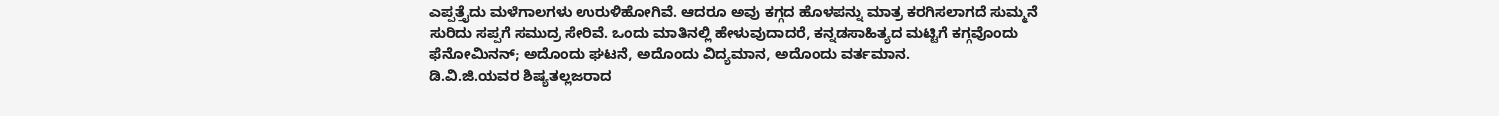ಎಪ್ಪತ್ತೈದು ಮಳೆಗಾಲಗಳು ಉರುಳಿಹೋಗಿವೆ. ಆದರೂ ಅವು ಕಗ್ಗದ ಹೊಳಪನ್ನು ಮಾತ್ರ ಕರಗಿಸಲಾಗದೆ ಸುಮ್ಮನೆ ಸುರಿದು ಸಪ್ಪಗೆ ಸಮುದ್ರ ಸೇರಿವೆ. ಒಂದು ಮಾತಿನಲ್ಲಿ ಹೇಳುವುದಾದರೆ, ಕನ್ನಡಸಾಹಿತ್ಯದ ಮಟ್ಟಿಗೆ ಕಗ್ಗವೊಂದು ಫೆನೋಮಿನನ್; ಅದೊಂದು ಘಟನೆ, ಅದೊಂದು ವಿದ್ಯಮಾನ, ಅದೊಂದು ವರ್ತಮಾನ.
ಡಿ.ವಿ.ಜಿ.ಯವರ ಶಿಷ್ಯತಲ್ಲಜರಾದ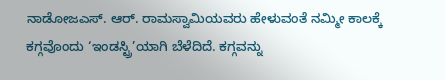ನಾಡೋಜಎಸ್. ಆರ್. ರಾಮಸ್ವಾಮಿಯವರು ಹೇಳುವಂತೆ ನಮ್ಮೀ ಕಾಲಕ್ಕೆ ಕಗ್ಗವೊಂದು ‘ಇಂಡಸ್ಟ್ರಿ’ಯಾಗಿ ಬೆಳೆದಿದೆ. ಕಗ್ಗವನ್ನು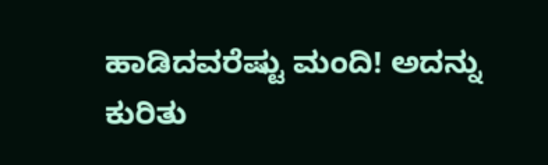ಹಾಡಿದವರೆಷ್ಟು ಮಂದಿ! ಅದನ್ನು ಕುರಿತು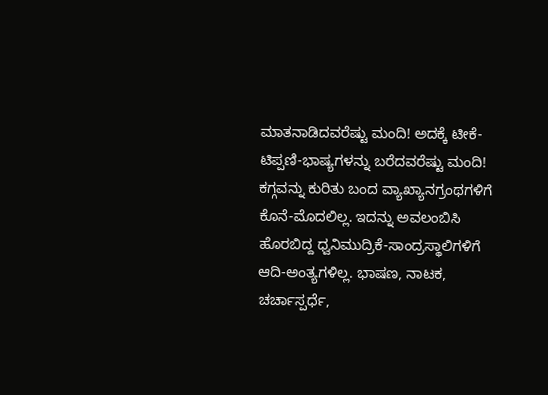ಮಾತನಾಡಿದವರೆಷ್ಟು ಮಂದಿ! ಅದಕ್ಕೆ ಟೀಕೆ-ಟಿಪ್ಪಣಿ-ಭಾಷ್ಯಗಳನ್ನು ಬರೆದವರೆಷ್ಟು ಮಂದಿ! ಕಗ್ಗವನ್ನು ಕುರಿತು ಬಂದ ವ್ಯಾಖ್ಯಾನಗ್ರಂಥಗಳಿಗೆ ಕೊನೆ-ಮೊದಲಿಲ್ಲ. ಇದನ್ನು ಅವಲಂಬಿಸಿ ಹೊರಬಿದ್ದ ಧ್ವನಿಮುದ್ರಿಕೆ-ಸಾಂದ್ರಸ್ಥಾಲಿಗಳಿಗೆ ಆದಿ-ಅಂತ್ಯಗಳಿಲ್ಲ. ಭಾಷಣ, ನಾಟಕ, ಚರ್ಚಾಸ್ಪರ್ಧೆ,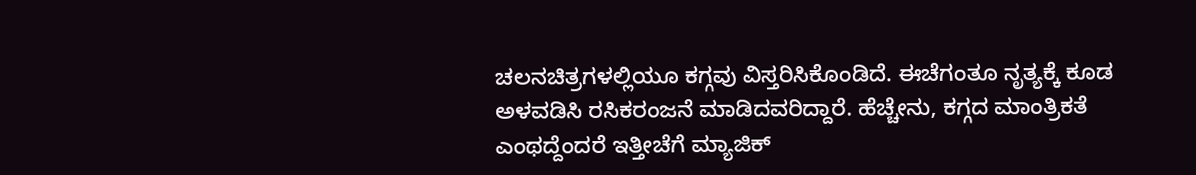ಚಲನಚಿತ್ರಗಳಲ್ಲಿಯೂ ಕಗ್ಗವು ವಿಸ್ತರಿಸಿಕೊಂಡಿದೆ. ಈಚೆಗಂತೂ ನೃತ್ಯಕ್ಕೆ ಕೂಡ ಅಳವಡಿಸಿ ರಸಿಕರಂಜನೆ ಮಾಡಿದವರಿದ್ದಾರೆ. ಹೆಚ್ಚೇನು, ಕಗ್ಗದ ಮಾಂತ್ರಿಕತೆ ಎಂಥದ್ದೆಂದರೆ ಇತ್ತೀಚೆಗೆ ಮ್ಯಾಜಿಕ್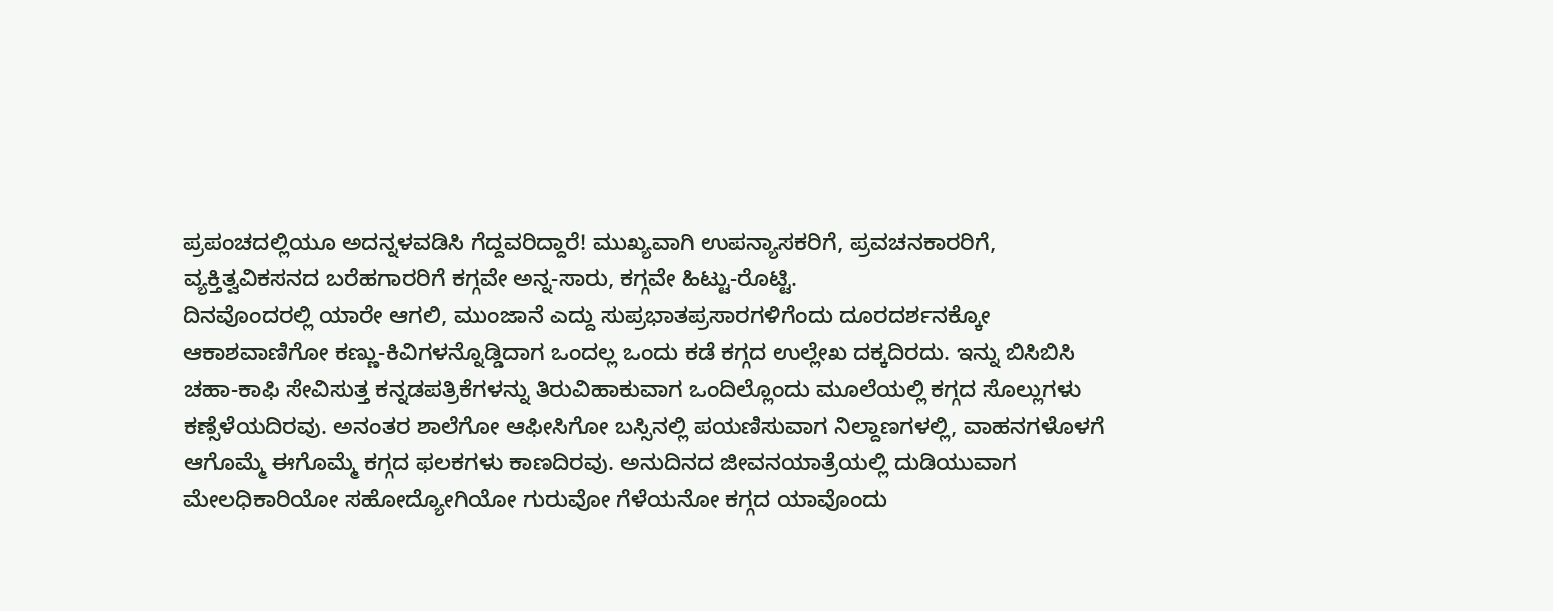ಪ್ರಪಂಚದಲ್ಲಿಯೂ ಅದನ್ನಳವಡಿಸಿ ಗೆದ್ದವರಿದ್ದಾರೆ! ಮುಖ್ಯವಾಗಿ ಉಪನ್ಯಾಸಕರಿಗೆ, ಪ್ರವಚನಕಾರರಿಗೆ, ವ್ಯಕ್ತಿತ್ವವಿಕಸನದ ಬರೆಹಗಾರರಿಗೆ ಕಗ್ಗವೇ ಅನ್ನ-ಸಾರು, ಕಗ್ಗವೇ ಹಿಟ್ಟು-ರೊಟ್ಟಿ.
ದಿನವೊಂದರಲ್ಲಿ ಯಾರೇ ಆಗಲಿ, ಮುಂಜಾನೆ ಎದ್ದು ಸುಪ್ರಭಾತಪ್ರಸಾರಗಳಿಗೆಂದು ದೂರದರ್ಶನಕ್ಕೋ ಆಕಾಶವಾಣಿಗೋ ಕಣ್ಣು-ಕಿವಿಗಳನ್ನೊಡ್ಡಿದಾಗ ಒಂದಲ್ಲ ಒಂದು ಕಡೆ ಕಗ್ಗದ ಉಲ್ಲೇಖ ದಕ್ಕದಿರದು. ಇನ್ನು ಬಿಸಿಬಿಸಿ ಚಹಾ-ಕಾಫಿ ಸೇವಿಸುತ್ತ ಕನ್ನಡಪತ್ರಿಕೆಗಳನ್ನು ತಿರುವಿಹಾಕುವಾಗ ಒಂದಿಲ್ಲೊಂದು ಮೂಲೆಯಲ್ಲಿ ಕಗ್ಗದ ಸೊಲ್ಲುಗಳು ಕಣ್ಸೆಳೆಯದಿರವು. ಅನಂತರ ಶಾಲೆಗೋ ಆಫೀಸಿಗೋ ಬಸ್ಸಿನಲ್ಲಿ ಪಯಣಿಸುವಾಗ ನಿಲ್ದಾಣಗಳಲ್ಲಿ, ವಾಹನಗಳೊಳಗೆ ಆಗೊಮ್ಮೆ ಈಗೊಮ್ಮೆ ಕಗ್ಗದ ಫಲಕಗಳು ಕಾಣದಿರವು. ಅನುದಿನದ ಜೀವನಯಾತ್ರೆಯಲ್ಲಿ ದುಡಿಯುವಾಗ ಮೇಲಧಿಕಾರಿಯೋ ಸಹೋದ್ಯೋಗಿಯೋ ಗುರುವೋ ಗೆಳೆಯನೋ ಕಗ್ಗದ ಯಾವೊಂದು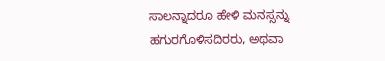ಸಾಲನ್ನಾದರೂ ಹೇಳಿ ಮನಸ್ಸನ್ನು ಹಗುರಗೊಳಿಸದಿರರು, ಅಥವಾ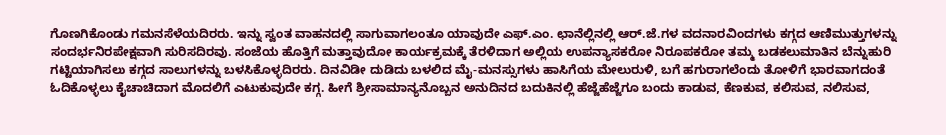ಗೊಣಗಿಕೊಂಡು ಗಮನಸೆಳೆಯದಿರರು. ಇನ್ನು ಸ್ವಂತ ವಾಹನದಲ್ಲಿ ಸಾಗುವಾಗಲಂತೂ ಯಾವುದೇ ಎಫ್.ಎಂ. ಛಾನೆಲ್ಲಿನಲ್ಲಿ ಆರ್.ಜೆ.ಗಳ ವದನಾರವಿಂದಗಳು ಕಗ್ಗದ ಆಣಿಮುತ್ತುಗಳನ್ನು ಸಂದರ್ಭನಿರಪೇಕ್ಷವಾಗಿ ಸುರಿಸದಿರವು. ಸಂಜೆಯ ಹೊತ್ತಿಗೆ ಮತ್ತಾವುದೋ ಕಾರ್ಯಕ್ರಮಕ್ಕೆ ತೆರಳಿದಾಗ ಅಲ್ಲಿಯ ಉಪನ್ಯಾಸಕರೋ ನಿರೂಪಕರೋ ತಮ್ಮ ಬಡಕಲುಮಾತಿನ ಬೆನ್ನುಹುರಿ ಗಟ್ಟಿಯಾಗಿಸಲು ಕಗ್ಗದ ಸಾಲುಗಳನ್ನು ಬಳಸಿಕೊಳ್ಳದಿರರು. ದಿನವಿಡೀ ದುಡಿದು ಬಳಲಿದ ಮೈ-ಮನಸ್ಸುಗಳು ಹಾಸಿಗೆಯ ಮೇಲುರುಳಿ, ಬಗೆ ಹಗುರಾಗಲೆಂದು ತೋಳಿಗೆ ಭಾರವಾಗದಂತೆ ಓದಿಕೊಳ್ಳಲು ಕೈಚಾಚಿದಾಗ ಮೊದಲಿಗೆ ಎಟುಕುವುದೇ ಕಗ್ಗ. ಹೀಗೆ ಶ್ರೀಸಾಮಾನ್ಯನೊಬ್ಬನ ಅನುದಿನದ ಬದುಕಿನಲ್ಲಿ ಹೆಜ್ಜೆಹೆಜ್ಜೆಗೂ ಬಂದು ಕಾಡುವ, ಕೆಣಕುವ, ಕಲಿಸುವ, ನಲಿಸುವ,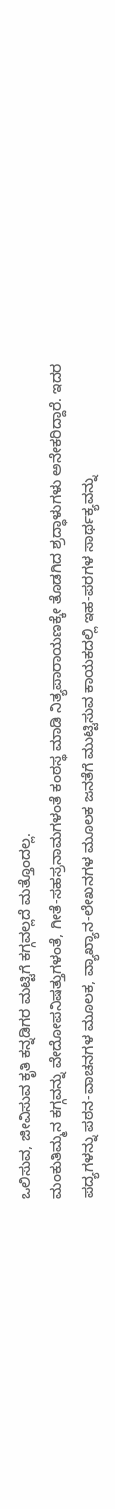ಒಲಿಸುವ, ಜೀವಿಸುವ ಕೃತಿ ಕನ್ನಡಿಗರ ಮಟ್ಟಿಗೆ ಕಗ್ಗವಲ್ಲದೆ ಮತ್ತೊಂದಲ್ಲ.
ಮಂಕುತಿಮ್ಮನ ಕಗ್ಗವನ್ನು ವೇದೋಪನಿಷತ್ತುಗಳಂತೆ, ಗೀತೆ-ಸಹಸ್ರನಾಮಗಳಂತೆ ಕಂಠಸ್ಥ ಮಾಡಿ ನಿತ್ಯಪಾರಾಯಣಕ್ಕೇ ತೊಡಗಿದ ಶ್ರದ್ಧಾಳುಗಳು ಅನೇಕರಿದ್ದಾರೆ. ಇದರ ಪದ್ಯಗಳನ್ನು ಪಠನ-ವಾಚನಗಳ ಮೂಲಕ, ವ್ಯಾಖ್ಯಾನ-ಲೇಖನಗಳ ಮೂಲಕ ಜನತೆಗೆ ಮುಟ್ಟಿಸುವ ಕಾಯಕದಲ್ಲಿ ಇಹ-ಪರಗಳ ಸಾರ್ಥಕ್ಯವನ್ನು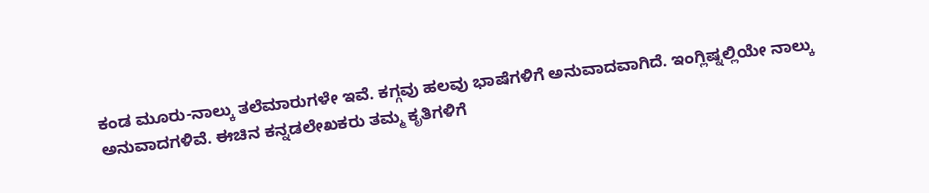ಕಂಡ ಮೂರು-ನಾಲ್ಕು ತಲೆಮಾರುಗಳೇ ಇವೆ. ಕಗ್ಗವು ಹಲವು ಭಾಷೆಗಳಿಗೆ ಅನುವಾದವಾಗಿದೆ. ಇಂಗ್ಲಿಷ್ನಲ್ಲಿಯೇ ನಾಲ್ಕು ಅನುವಾದಗಳಿವೆ. ಈಚಿನ ಕನ್ನಡಲೇಖಕರು ತಮ್ಮ ಕೃತಿಗಳಿಗೆ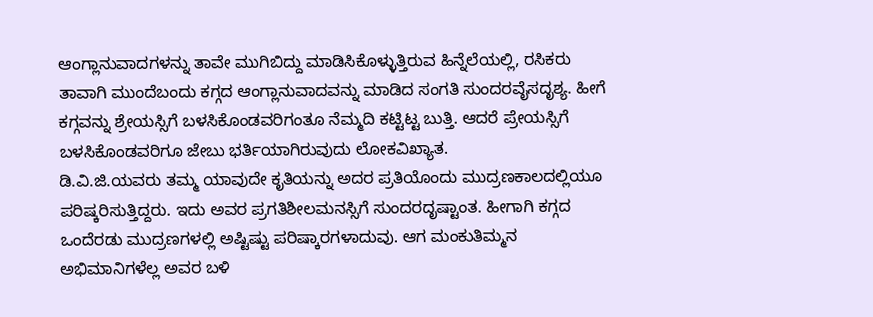ಆಂಗ್ಲಾನುವಾದಗಳನ್ನು ತಾವೇ ಮುಗಿಬಿದ್ದು ಮಾಡಿಸಿಕೊಳ್ಳುತ್ತಿರುವ ಹಿನ್ನೆಲೆಯಲ್ಲಿ, ರಸಿಕರು ತಾವಾಗಿ ಮುಂದೆಬಂದು ಕಗ್ಗದ ಆಂಗ್ಲಾನುವಾದವನ್ನು ಮಾಡಿದ ಸಂಗತಿ ಸುಂದರವೈಸದೃಶ್ಯ. ಹೀಗೆ ಕಗ್ಗವನ್ನು ಶ್ರೇಯಸ್ಸಿಗೆ ಬಳಸಿಕೊಂಡವರಿಗಂತೂ ನೆಮ್ಮದಿ ಕಟ್ಟಿಟ್ಟ ಬುತ್ತಿ. ಆದರೆ ಪ್ರೇಯಸ್ಸಿಗೆ ಬಳಸಿಕೊಂಡವರಿಗೂ ಜೇಬು ಭರ್ತಿಯಾಗಿರುವುದು ಲೋಕವಿಖ್ಯಾತ.
ಡಿ.ವಿ.ಜಿ.ಯವರು ತಮ್ಮ ಯಾವುದೇ ಕೃತಿಯನ್ನು ಅದರ ಪ್ರತಿಯೊಂದು ಮುದ್ರಣಕಾಲದಲ್ಲಿಯೂ ಪರಿಷ್ಕರಿಸುತ್ತಿದ್ದರು. ಇದು ಅವರ ಪ್ರಗತಿಶೀಲಮನಸ್ಸಿಗೆ ಸುಂದರದೃಷ್ಟಾಂತ. ಹೀಗಾಗಿ ಕಗ್ಗದ ಒಂದೆರಡು ಮುದ್ರಣಗಳಲ್ಲಿ ಅಷ್ಟಿಷ್ಟು ಪರಿಷ್ಕಾರಗಳಾದುವು. ಆಗ ಮಂಕುತಿಮ್ಮನ ಅಭಿಮಾನಿಗಳೆಲ್ಲ ಅವರ ಬಳಿ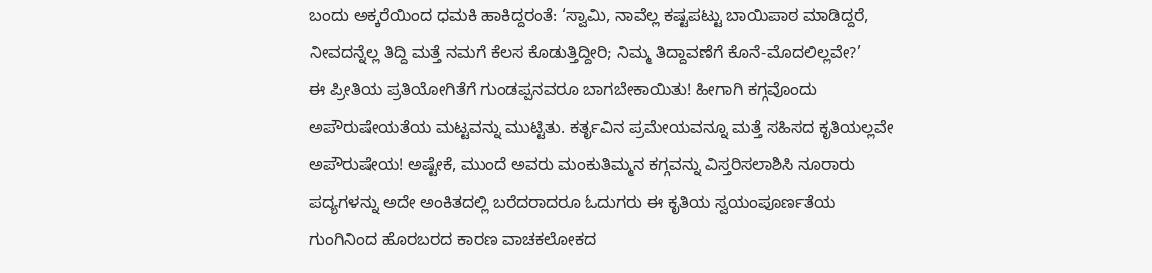ಬಂದು ಅಕ್ಕರೆಯಿಂದ ಧಮಕಿ ಹಾಕಿದ್ದರಂತೆ: ‘ಸ್ವಾಮಿ, ನಾವೆಲ್ಲ ಕಷ್ಟಪಟ್ಟು ಬಾಯಿಪಾಠ ಮಾಡಿದ್ದರೆ, ನೀವದನ್ನೆಲ್ಲ ತಿದ್ದಿ ಮತ್ತೆ ನಮಗೆ ಕೆಲಸ ಕೊಡುತ್ತಿದ್ದೀರಿ; ನಿಮ್ಮ ತಿದ್ದಾವಣೆಗೆ ಕೊನೆ-ಮೊದಲಿಲ್ಲವೇ?’
ಈ ಪ್ರೀತಿಯ ಪ್ರತಿಯೋಗಿತೆಗೆ ಗುಂಡಪ್ಪನವರೂ ಬಾಗಬೇಕಾಯಿತು! ಹೀಗಾಗಿ ಕಗ್ಗವೊಂದು ಅಪೌರುಷೇಯತೆಯ ಮಟ್ಟವನ್ನು ಮುಟ್ಟಿತು. ಕರ್ತೃವಿನ ಪ್ರಮೇಯವನ್ನೂ ಮತ್ತೆ ಸಹಿಸದ ಕೃತಿಯಲ್ಲವೇ ಅಪೌರುಷೇಯ! ಅಷ್ಟೇಕೆ, ಮುಂದೆ ಅವರು ಮಂಕುತಿಮ್ಮನ ಕಗ್ಗವನ್ನು ವಿಸ್ತರಿಸಲಾಶಿಸಿ ನೂರಾರು ಪದ್ಯಗಳನ್ನು ಅದೇ ಅಂಕಿತದಲ್ಲಿ ಬರೆದರಾದರೂ ಓದುಗರು ಈ ಕೃತಿಯ ಸ್ವಯಂಪೂರ್ಣತೆಯ ಗುಂಗಿನಿಂದ ಹೊರಬರದ ಕಾರಣ ವಾಚಕಲೋಕದ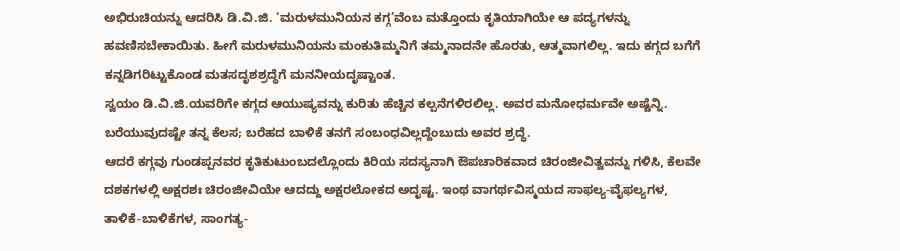ಅಭಿರುಚಿಯನ್ನು ಆದರಿಸಿ ಡಿ.ವಿ.ಜಿ. ‘ಮರುಳಮುನಿಯನ ಕಗ್ಗ’ವೆಂಬ ಮತ್ತೊಂದು ಕೃತಿಯಾಗಿಯೇ ಆ ಪದ್ಯಗಳನ್ನು ಹವಣಿಸಬೇಕಾಯಿತು. ಹೀಗೆ ಮರುಳಮುನಿಯನು ಮಂಕುತಿಮ್ಮನಿಗೆ ತಮ್ಮನಾದನೇ ಹೊರತು, ಆತ್ಮವಾಗಲಿಲ್ಲ. ಇದು ಕಗ್ಗದ ಬಗೆಗೆ ಕನ್ನಡಿಗರಿಟ್ಟುಕೊಂಡ ಮತಸದೃಶಶ್ರದ್ಧೆಗೆ ಮನನೀಯದೃಷ್ಟಾಂತ.
ಸ್ವಯಂ ಡಿ.ವಿ.ಜಿ.ಯವರಿಗೇ ಕಗ್ಗದ ಆಯುಷ್ಯವನ್ನು ಕುರಿತು ಹೆಚ್ಚಿನ ಕಲ್ಪನೆಗಳಿರಲಿಲ್ಲ. ಅವರ ಮನೋಧರ್ಮವೇ ಅಷ್ಟೆನ್ನಿ. ಬರೆಯುವುದಷ್ಟೇ ತನ್ನ ಕೆಲಸ; ಬರೆಹದ ಬಾಳಿಕೆ ತನಗೆ ಸಂಬಂಧವಿಲ್ಲದ್ದೆಂಬುದು ಅವರ ಶ್ರದ್ಧೆ.
ಆದರೆ ಕಗ್ಗವು ಗುಂಡಪ್ಪನವರ ಕೃತಿಕುಟುಂಬದಲ್ಲೊಂದು ಕಿರಿಯ ಸದಸ್ಯನಾಗಿ ಔಪಚಾರಿಕವಾದ ಚಿರಂಜೀವಿತ್ವವನ್ನು ಗಳಿಸಿ, ಕೆಲವೇ ದಶಕಗಳಲ್ಲಿ ಅಕ್ಷರಶಃ ಚಿರಂಜೀವಿಯೇ ಆದದ್ದು ಅಕ್ಷರಲೋಕದ ಅದೃಷ್ಟ. ಇಂಥ ವಾಗರ್ಥವಿಸ್ಮಯದ ಸಾಫಲ್ಯ-ವೈಫಲ್ಯಗಳ, ತಾಳಿಕೆ-ಬಾಳಿಕೆಗಳ, ಸಾಂಗತ್ಯ-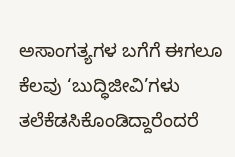ಅಸಾಂಗತ್ಯಗಳ ಬಗೆಗೆ ಈಗಲೂ ಕೆಲವು ‘ಬುದ್ಧಿಜೀವಿ’ಗಳು ತಲೆಕೆಡಸಿಕೊಂಡಿದ್ದಾರೆಂದರೆ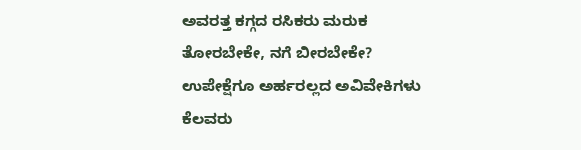ಅವರತ್ತ ಕಗ್ಗದ ರಸಿಕರು ಮರುಕ ತೋರಬೇಕೇ, ನಗೆ ಬೀರಬೇಕೇ? ಉಪೇಕ್ಷೆಗೂ ಅರ್ಹರಲ್ಲದ ಅವಿವೇಕಿಗಳು ಕೆಲವರು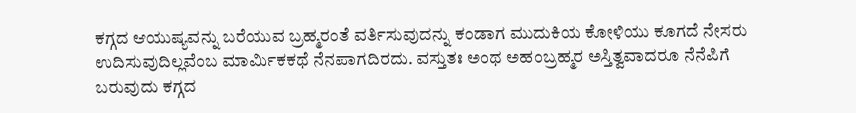ಕಗ್ಗದ ಆಯುಷ್ಯವನ್ನು ಬರೆಯುವ ಬ್ರಹ್ಮರಂತೆ ವರ್ತಿಸುವುದನ್ನು ಕಂಡಾಗ ಮುದುಕಿಯ ಕೋಳಿಯು ಕೂಗದೆ ನೇಸರು ಉದಿಸುವುದಿಲ್ಲವೆಂಬ ಮಾರ್ವಿುಕಕಥೆ ನೆನಪಾಗದಿರದು. ವಸ್ತುತಃ ಅಂಥ ಅಹಂಬ್ರಹ್ಮರ ಅಸ್ತಿತ್ವವಾದರೂ ನೆನೆಪಿಗೆ ಬರುವುದು ಕಗ್ಗದ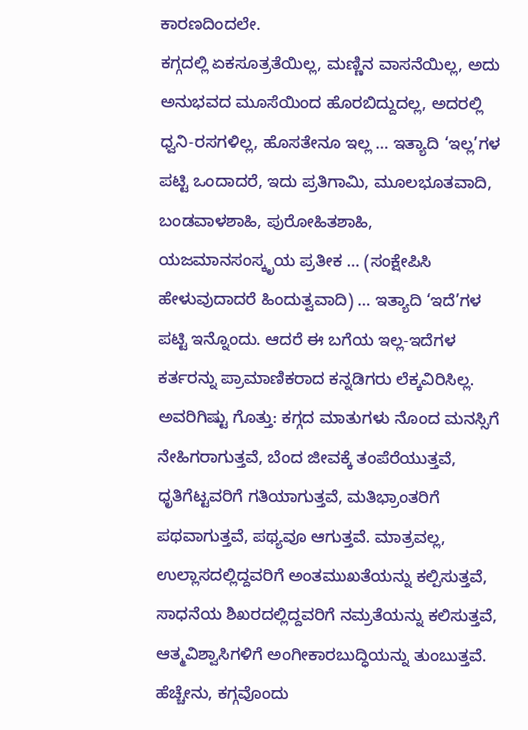ಕಾರಣದಿಂದಲೇ.
ಕಗ್ಗದಲ್ಲಿ ಏಕಸೂತ್ರತೆಯಿಲ್ಲ, ಮಣ್ಣಿನ ವಾಸನೆಯಿಲ್ಲ, ಅದು ಅನುಭವದ ಮೂಸೆಯಿಂದ ಹೊರಬಿದ್ದುದಲ್ಲ, ಅದರಲ್ಲಿ ಧ್ವನಿ-ರಸಗಳಿಲ್ಲ, ಹೊಸತೇನೂ ಇಲ್ಲ … ಇತ್ಯಾದಿ ‘ಇಲ್ಲ’ಗಳ ಪಟ್ಟಿ ಒಂದಾದರೆ, ಇದು ಪ್ರತಿಗಾಮಿ, ಮೂಲಭೂತವಾದಿ, ಬಂಡವಾಳಶಾಹಿ, ಪುರೋಹಿತಶಾಹಿ, ಯಜಮಾನಸಂಸ್ಕೃಯ ಪ್ರತೀಕ … (ಸಂಕ್ಷೇಪಿಸಿ ಹೇಳುವುದಾದರೆ ಹಿಂದುತ್ವವಾದಿ) … ಇತ್ಯಾದಿ ‘ಇದೆ’ಗಳ ಪಟ್ಟಿ ಇನ್ನೊಂದು. ಆದರೆ ಈ ಬಗೆಯ ಇಲ್ಲ-ಇದೆಗಳ ಕರ್ತರನ್ನು ಪ್ರಾಮಾಣಿಕರಾದ ಕನ್ನಡಿಗರು ಲೆಕ್ಕವಿರಿಸಿಲ್ಲ. ಅವರಿಗಿಷ್ಟು ಗೊತ್ತು: ಕಗ್ಗದ ಮಾತುಗಳು ನೊಂದ ಮನಸ್ಸಿಗೆ ನೇಹಿಗರಾಗುತ್ತವೆ, ಬೆಂದ ಜೀವಕ್ಕೆ ತಂಪೆರೆಯುತ್ತವೆ, ಧೃತಿಗೆಟ್ಟವರಿಗೆ ಗತಿಯಾಗುತ್ತವೆ, ಮತಿಭ್ರಾಂತರಿಗೆ ಪಥವಾಗುತ್ತವೆ, ಪಥ್ಯವೂ ಆಗುತ್ತವೆ. ಮಾತ್ರವಲ್ಲ, ಉಲ್ಲಾಸದಲ್ಲಿದ್ದವರಿಗೆ ಅಂತಮುಖತೆಯನ್ನು ಕಲ್ಪಿಸುತ್ತವೆ, ಸಾಧನೆಯ ಶಿಖರದಲ್ಲಿದ್ದವರಿಗೆ ನಮ್ರತೆಯನ್ನು ಕಲಿಸುತ್ತವೆ, ಆತ್ಮವಿಶ್ವಾಸಿಗಳಿಗೆ ಅಂಗೀಕಾರಬುದ್ಧಿಯನ್ನು ತುಂಬುತ್ತವೆ. ಹೆಚ್ಚೇನು, ಕಗ್ಗವೊಂದು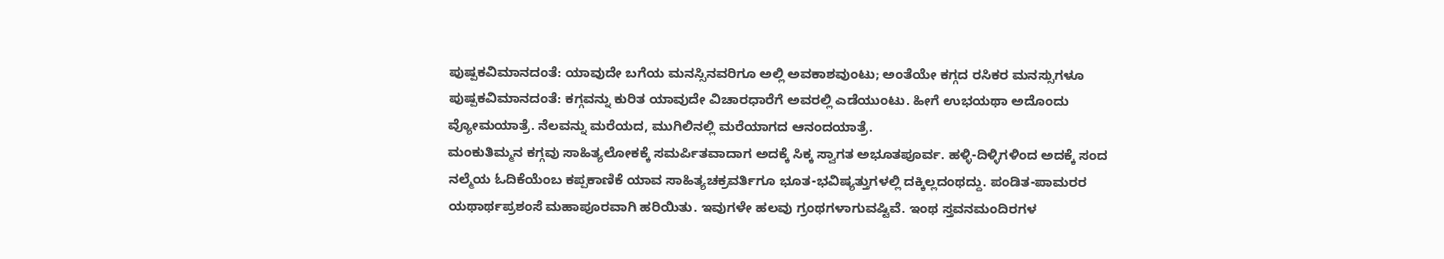ಪುಷ್ಪಕವಿಮಾನದಂತೆ: ಯಾವುದೇ ಬಗೆಯ ಮನಸ್ಸಿನವರಿಗೂ ಅಲ್ಲಿ ಅವಕಾಶವುಂಟು; ಅಂತೆಯೇ ಕಗ್ಗದ ರಸಿಕರ ಮನಸ್ಸುಗಳೂ ಪುಷ್ಪಕವಿಮಾನದಂತೆ: ಕಗ್ಗವನ್ನು ಕುರಿತ ಯಾವುದೇ ವಿಚಾರಧಾರೆಗೆ ಅವರಲ್ಲಿ ಎಡೆಯುಂಟು. ಹೀಗೆ ಉಭಯಥಾ ಅದೊಂದು ವ್ಯೋಮಯಾತ್ರೆ. ನೆಲವನ್ನು ಮರೆಯದ, ಮುಗಿಲಿನಲ್ಲಿ ಮರೆಯಾಗದ ಆನಂದಯಾತ್ರೆ.
ಮಂಕುತಿಮ್ಮನ ಕಗ್ಗವು ಸಾಹಿತ್ಯಲೋಕಕ್ಕೆ ಸಮರ್ಪಿತವಾದಾಗ ಅದಕ್ಕೆ ಸಿಕ್ಕ ಸ್ವಾಗತ ಅಭೂತಪೂರ್ವ. ಹಳ್ಳಿ-ದಿಳ್ಳಿಗಳಿಂದ ಅದಕ್ಕೆ ಸಂದ ನಲ್ಮೆಯ ಓದಿಕೆಯೆಂಬ ಕಪ್ಪಕಾಣಿಕೆ ಯಾವ ಸಾಹಿತ್ಯಚಕ್ರವರ್ತಿಗೂ ಭೂತ-ಭವಿಷ್ಯತ್ತುಗಳಲ್ಲಿ ದಕ್ಕಿಲ್ಲದಂಥದ್ದು. ಪಂಡಿತ-ಪಾಮರರ ಯಥಾರ್ಥಪ್ರಶಂಸೆ ಮಹಾಪೂರವಾಗಿ ಹರಿಯಿತು. ಇವುಗಳೇ ಹಲವು ಗ್ರಂಥಗಳಾಗುವಷ್ಟಿವೆ. ಇಂಥ ಸ್ತವನಮಂದಿರಗಳ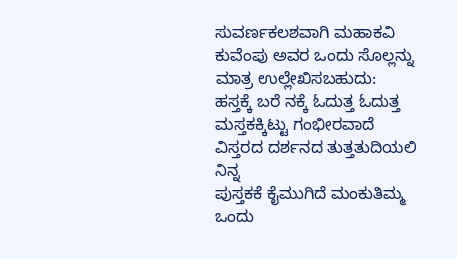ಸುವರ್ಣಕಲಶವಾಗಿ ಮಹಾಕವಿ ಕುವೆಂಪು ಅವರ ಒಂದು ಸೊಲ್ಲನ್ನು ಮಾತ್ರ ಉಲ್ಲೇಖಿಸಬಹುದು:
ಹಸ್ತಕ್ಕೆ ಬರೆ ನಕ್ಕೆ ಓದುತ್ತ ಓದುತ್ತ
ಮಸ್ತಕಕ್ಕಿಟ್ಟು ಗಂಭೀರವಾದೆ
ವಿಸ್ತರದ ದರ್ಶನದ ತುತ್ತತುದಿಯಲಿ ನಿನ್ನ
ಪುಸ್ತಕಕೆ ಕೈಮುಗಿದೆ ಮಂಕುತಿಮ್ಮ
ಒಂದು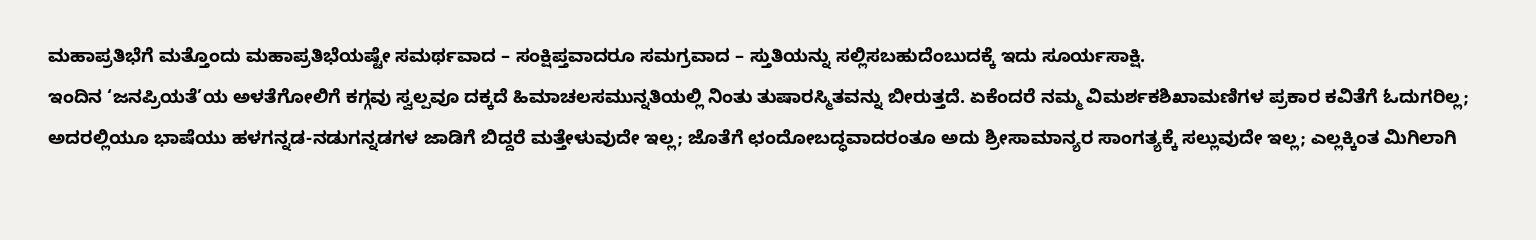ಮಹಾಪ್ರತಿಭೆಗೆ ಮತ್ತೊಂದು ಮಹಾಪ್ರತಿಭೆಯಷ್ಟೇ ಸಮರ್ಥವಾದ – ಸಂಕ್ಷಿಪ್ತವಾದರೂ ಸಮಗ್ರವಾದ – ಸ್ತುತಿಯನ್ನು ಸಲ್ಲಿಸಬಹುದೆಂಬುದಕ್ಕೆ ಇದು ಸೂರ್ಯಸಾಕ್ಷಿ.
ಇಂದಿನ ‘ಜನಪ್ರಿಯತೆ’ಯ ಅಳತೆಗೋಲಿಗೆ ಕಗ್ಗವು ಸ್ವಲ್ಪವೂ ದಕ್ಕದೆ ಹಿಮಾಚಲಸಮುನ್ನತಿಯಲ್ಲಿ ನಿಂತು ತುಷಾರಸ್ಮಿತವನ್ನು ಬೀರುತ್ತದೆ. ಏಕೆಂದರೆ ನಮ್ಮ ವಿಮರ್ಶಕಶಿಖಾಮಣಿಗಳ ಪ್ರಕಾರ ಕವಿತೆಗೆ ಓದುಗರಿಲ್ಲ; ಅದರಲ್ಲಿಯೂ ಭಾಷೆಯು ಹಳಗನ್ನಡ-ನಡುಗನ್ನಡಗಳ ಜಾಡಿಗೆ ಬಿದ್ದರೆ ಮತ್ತೇಳುವುದೇ ಇಲ್ಲ; ಜೊತೆಗೆ ಛಂದೋಬದ್ಧವಾದರಂತೂ ಅದು ಶ್ರೀಸಾಮಾನ್ಯರ ಸಾಂಗತ್ಯಕ್ಕೆ ಸಲ್ಲುವುದೇ ಇಲ್ಲ; ಎಲ್ಲಕ್ಕಿಂತ ಮಿಗಿಲಾಗಿ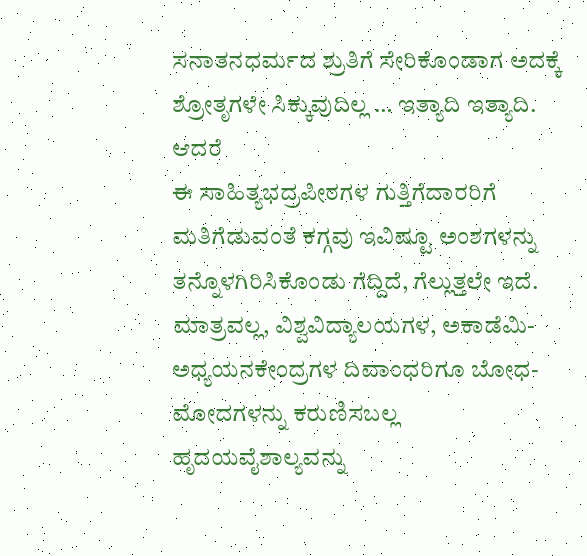ಸನಾತನಧರ್ಮದ ಶ್ರುತಿಗೆ ಸೇರಿಕೊಂಡಾಗ ಅದಕ್ಕೆ ಶ್ರೋತೃಗಳೇ ಸಿಕ್ಕುವುದಿಲ್ಲ … ಇತ್ಯಾದಿ ಇತ್ಯಾದಿ. ಆದರೆ
ಈ ಸಾಹಿತ್ಯಭದ್ರಪೀಠಗಳ ಗುತ್ತಿಗೆದಾರರಿಗೆ ಮತಿಗೆಡುವಂತೆ ಕಗ್ಗವು ಇವಿಷ್ಟೂ ಅಂಶಗಳನ್ನು ತನ್ನೊಳಗಿರಿಸಿಕೊಂಡು ಗೆದ್ದಿದೆ, ಗೆಲ್ಲುತ್ತಲೇ ಇದೆ. ಮಾತ್ರವಲ್ಲ, ವಿಶ್ವವಿದ್ಯಾಲಯಗಳ, ಅಕಾಡೆಮಿ-ಅಧ್ಯಯನಕೇಂದ್ರಗಳ ದಿವಾಂಧರಿಗೂ ಬೋಧ-ಮೋದಗಳನ್ನು ಕರುಣಿಸಬಲ್ಲ ಹೃದಯವೈಶಾಲ್ಯವನ್ನು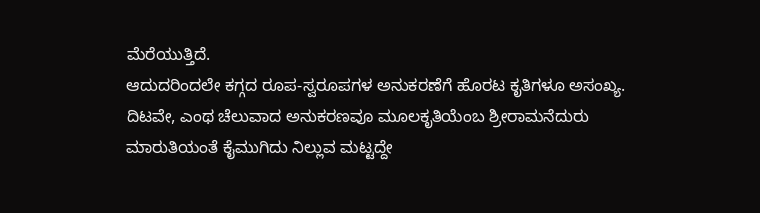ಮೆರೆಯುತ್ತಿದೆ.
ಆದುದರಿಂದಲೇ ಕಗ್ಗದ ರೂಪ-ಸ್ವರೂಪಗಳ ಅನುಕರಣೆಗೆ ಹೊರಟ ಕೃತಿಗಳೂ ಅಸಂಖ್ಯ. ದಿಟವೇ, ಎಂಥ ಚೆಲುವಾದ ಅನುಕರಣವೂ ಮೂಲಕೃತಿಯೆಂಬ ಶ್ರೀರಾಮನೆದುರು ಮಾರುತಿಯಂತೆ ಕೈಮುಗಿದು ನಿಲ್ಲುವ ಮಟ್ಟದ್ದೇ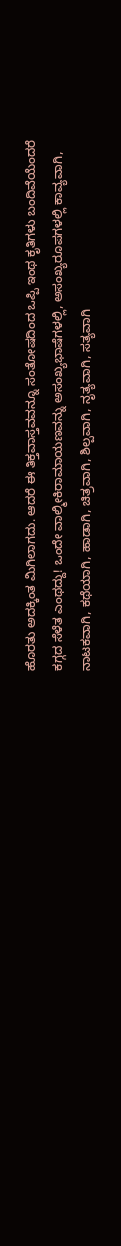ಹೊರತು ಅದಕ್ಕಿಂತ ಮಿಗಿಲಾಗದು. ಆದರೆ ಈ ತಿಕ್ತವಾಸ್ತವವನ್ನೂ ಸಂತೋಷದಿಂದ ಒಪ್ಪಿ ಇಂಥ ಕೃತಿಗಳು ಬಂದಿವೆಯೆಂದರೆ ಕಗ್ಗದ ಸೆಳೆತ ಎಂಥದ್ದು! ಒಂದೇ ವಾಲ್ಮೀಕಿರಾಮಾಯಣವನ್ನು ಅಸಂಖ್ಯಭಾಷೆಗಳಲ್ಲಿ, ಅಸಂಖ್ಯರೂಪಗಳಲ್ಲಿ ಕಾವ್ಯವಾಗಿ, ನಾಟಕವಾಗಿ, ಕಥೆಯಾಗಿ, ಹಾಡಾಗಿ, ಚಿತ್ರವಾಗಿ, ಶಿಲ್ಪವಾಗಿ, ನೃತ್ಯವಾಗಿ, ಸತ್ಯವಾಗಿ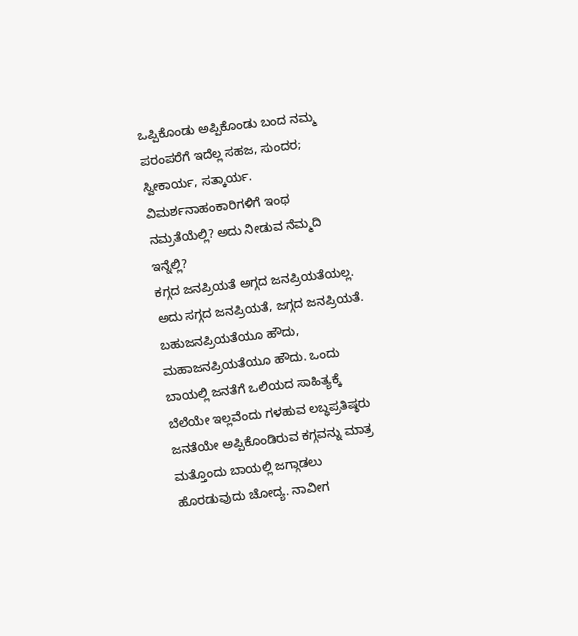ಒಪ್ಪಿಕೊಂಡು ಅಪ್ಪಿಕೊಂಡು ಬಂದ ನಮ್ಮ ಪರಂಪರೆಗೆ ಇದೆಲ್ಲ ಸಹಜ, ಸುಂದರ; ಸ್ವೀಕಾರ್ಯ, ಸತ್ಕಾರ್ಯ. ವಿಮರ್ಶನಾಹಂಕಾರಿಗಳಿಗೆ ಇಂಥ ನಮ್ರತೆಯೆಲ್ಲಿ? ಅದು ನೀಡುವ ನೆಮ್ಮದಿ ಇನ್ನೆಲ್ಲಿ?
ಕಗ್ಗದ ಜನಪ್ರಿಯತೆ ಅಗ್ಗದ ಜನಪ್ರಿಯತೆಯಲ್ಲ. ಅದು ಸಗ್ಗದ ಜನಪ್ರಿಯತೆ, ಜಗ್ಗದ ಜನಪ್ರಿಯತೆ. ಬಹುಜನಪ್ರಿಯತೆಯೂ ಹೌದು, ಮಹಾಜನಪ್ರಿಯತೆಯೂ ಹೌದು. ಒಂದು ಬಾಯಲ್ಲಿ ಜನತೆಗೆ ಒಲಿಯದ ಸಾಹಿತ್ಯಕ್ಕೆ ಬೆಲೆಯೇ ಇಲ್ಲವೆಂದು ಗಳಹುವ ಲಬ್ಧಪ್ರತಿಷ್ಠರು ಜನತೆಯೇ ಅಪ್ಪಿಕೊಂಡಿರುವ ಕಗ್ಗವನ್ನು ಮಾತ್ರ ಮತ್ತೊಂದು ಬಾಯಲ್ಲಿ ಜಗ್ಗಾಡಲು ಹೊರಡುವುದು ಚೋದ್ಯ. ನಾವೀಗ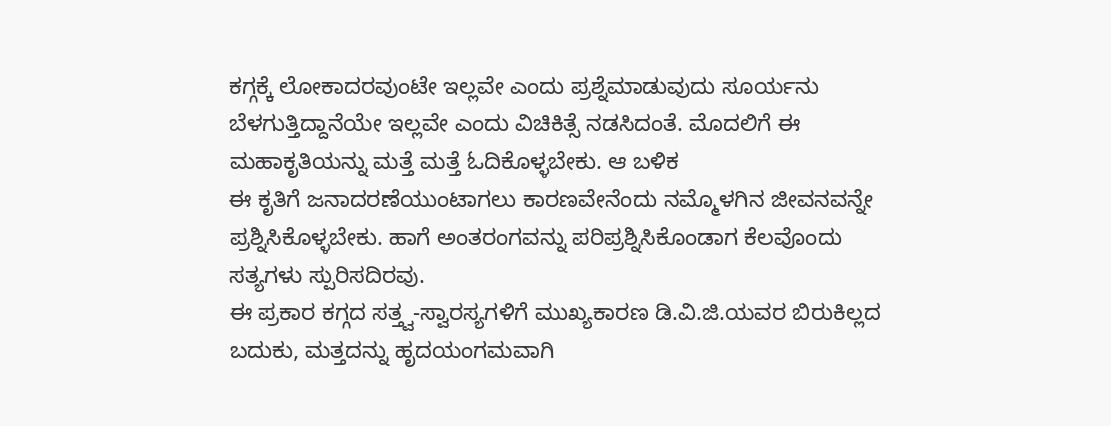ಕಗ್ಗಕ್ಕೆ ಲೋಕಾದರವುಂಟೇ ಇಲ್ಲವೇ ಎಂದು ಪ್ರಶ್ನೆಮಾಡುವುದು ಸೂರ್ಯನು ಬೆಳಗುತ್ತಿದ್ದಾನೆಯೇ ಇಲ್ಲವೇ ಎಂದು ವಿಚಿಕಿತ್ಸೆ ನಡಸಿದಂತೆ. ಮೊದಲಿಗೆ ಈ ಮಹಾಕೃತಿಯನ್ನು ಮತ್ತೆ ಮತ್ತೆ ಓದಿಕೊಳ್ಳಬೇಕು. ಆ ಬಳಿಕ
ಈ ಕೃತಿಗೆ ಜನಾದರಣೆಯುಂಟಾಗಲು ಕಾರಣವೇನೆಂದು ನಮ್ಮೊಳಗಿನ ಜೀವನವನ್ನೇ ಪ್ರಶ್ನಿಸಿಕೊಳ್ಳಬೇಕು. ಹಾಗೆ ಅಂತರಂಗವನ್ನು ಪರಿಪ್ರಶ್ನಿಸಿಕೊಂಡಾಗ ಕೆಲವೊಂದು ಸತ್ಯಗಳು ಸ್ಪುರಿಸದಿರವು.
ಈ ಪ್ರಕಾರ ಕಗ್ಗದ ಸತ್ತ್ವ-ಸ್ವಾರಸ್ಯಗಳಿಗೆ ಮುಖ್ಯಕಾರಣ ಡಿ.ವಿ.ಜಿ.ಯವರ ಬಿರುಕಿಲ್ಲದ ಬದುಕು, ಮತ್ತದನ್ನು ಹೃದಯಂಗಮವಾಗಿ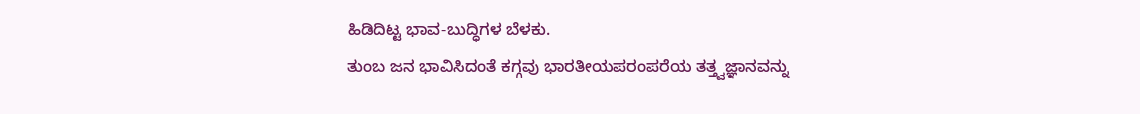ಹಿಡಿದಿಟ್ಟ ಭಾವ-ಬುದ್ಧಿಗಳ ಬೆಳಕು.
ತುಂಬ ಜನ ಭಾವಿಸಿದಂತೆ ಕಗ್ಗವು ಭಾರತೀಯಪರಂಪರೆಯ ತತ್ತ್ವಜ್ಞಾನವನ್ನು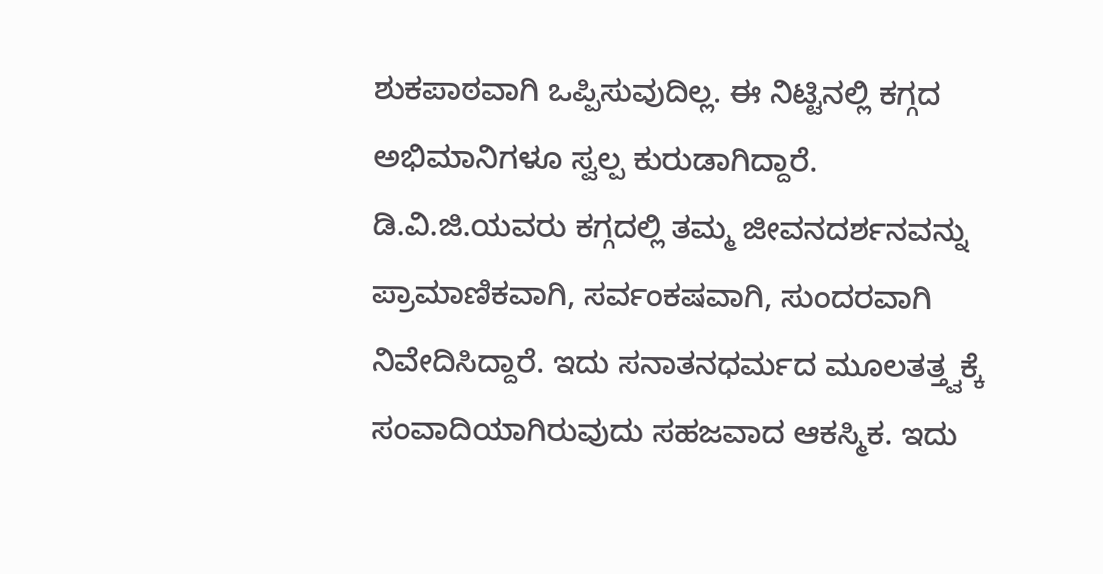ಶುಕಪಾಠವಾಗಿ ಒಪ್ಪಿಸುವುದಿಲ್ಲ. ಈ ನಿಟ್ಟಿನಲ್ಲಿ ಕಗ್ಗದ ಅಭಿಮಾನಿಗಳೂ ಸ್ವಲ್ಪ ಕುರುಡಾಗಿದ್ದಾರೆ. ಡಿ.ವಿ.ಜಿ.ಯವರು ಕಗ್ಗದಲ್ಲಿ ತಮ್ಮ ಜೀವನದರ್ಶನವನ್ನು ಪ್ರಾಮಾಣಿಕವಾಗಿ, ಸರ್ವಂಕಷವಾಗಿ, ಸುಂದರವಾಗಿ ನಿವೇದಿಸಿದ್ದಾರೆ. ಇದು ಸನಾತನಧರ್ಮದ ಮೂಲತತ್ತ್ವಕ್ಕೆ ಸಂವಾದಿಯಾಗಿರುವುದು ಸಹಜವಾದ ಆಕಸ್ಮಿಕ. ಇದು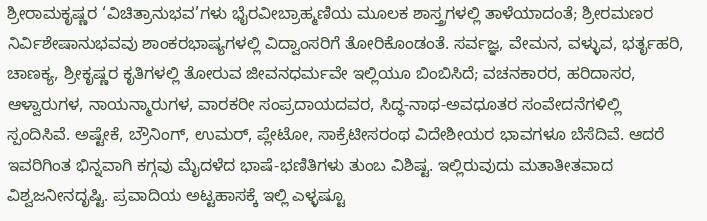ಶ್ರೀರಾಮಕೃಷ್ಣರ ‘ವಿಚಿತ್ರಾನುಭವ’ಗಳು ಭೈರವೀಬ್ರಾಹ್ಮಣಿಯ ಮೂಲಕ ಶಾಸ್ತ್ರಗಳಲ್ಲಿ ತಾಳೆಯಾದಂತೆ; ಶ್ರೀರಮಣರ ನಿರ್ವಿಶೇಷಾನುಭವವು ಶಾಂಕರಭಾಷ್ಯಗಳಲ್ಲಿ ವಿದ್ವಾಂಸರಿಗೆ ತೋರಿಕೊಂಡಂತೆ. ಸರ್ವಜ್ಞ, ವೇಮನ, ವಳ್ಳುವ, ಭರ್ತೃಹರಿ, ಚಾಣಕ್ಯ, ಶ್ರೀಕೃಷ್ಣರ ಕೃತಿಗಳಲ್ಲಿ ತೋರುವ ಜೀವನಧರ್ಮವೇ ಇಲ್ಲಿಯೂ ಬಿಂಬಿಸಿದೆ; ವಚನಕಾರರ, ಹರಿದಾಸರ, ಆಳ್ವಾರುಗಳ, ನಾಯನ್ಮಾರುಗಳ, ವಾರಕರೀ ಸಂಪ್ರದಾಯದವರ, ಸಿದ್ಧ-ನಾಥ-ಅವಧೂತರ ಸಂವೇದನೆಗಳಿಲ್ಲಿ ಸ್ಪಂದಿಸಿವೆ. ಅಷ್ಟೇಕೆ, ಬ್ರೌನಿಂಗ್, ಉಮರ್, ಪ್ಲೇಟೋ, ಸಾಕ್ರೆಟೀಸರಂಥ ವಿದೇಶೀಯರ ಭಾವಗಳೂ ಬೆಸೆದಿವೆ. ಆದರೆ ಇವರಿಗಿಂತ ಭಿನ್ನವಾಗಿ ಕಗ್ಗವು ಮೈದಳೆದ ಭಾಷೆ-ಭಣಿತಿಗಳು ತುಂಬ ವಿಶಿಷ್ಟ. ಇಲ್ಲಿರುವುದು ಮತಾತೀತವಾದ ವಿಶ್ವಜನೀನದೃಷ್ಟಿ. ಪ್ರವಾದಿಯ ಅಟ್ಟಹಾಸಕ್ಕೆ ಇಲ್ಲಿ ಎಳ್ಳಷ್ಟೂ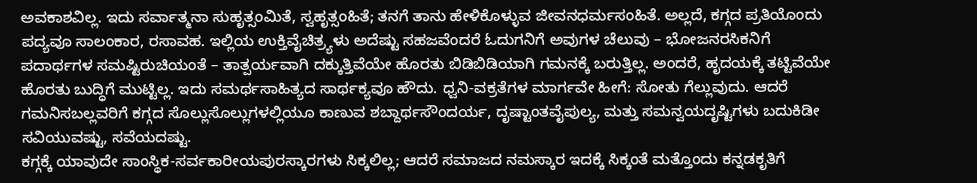ಅವಕಾಶವಿಲ್ಲ. ಇದು ಸರ್ವಾತ್ಮನಾ ಸುಹೃತ್ಸಂಮಿತೆ, ಸ್ವಹೃತ್ಸಂಹಿತೆ; ತನಗೆ ತಾನು ಹೇಳಿಕೊಳ್ಳುವ ಜೀವನಧರ್ಮಸಂಹಿತೆ. ಅಲ್ಲದೆ, ಕಗ್ಗದ ಪ್ರತಿಯೊಂದು ಪದ್ಯವೂ ಸಾಲಂಕಾರ, ರಸಾವಹ. ಇಲ್ಲಿಯ ಉಕ್ತಿವೈಚಿತ್ರ್ಯಳು ಅದೆಷ್ಟು ಸಹಜವೆಂದರೆ ಓದುಗನಿಗೆ ಅವುಗಳ ಚೆಲುವು – ಭೋಜನರಸಿಕನಿಗೆ ಪದಾರ್ಥಗಳ ಸಮಷ್ಟಿರುಚಿಯಂತೆ – ತಾತ್ಪರ್ಯವಾಗಿ ದಕ್ಕುತ್ತಿವೆಯೇ ಹೊರತು ಬಿಡಿಬಿಡಿಯಾಗಿ ಗಮನಕ್ಕೆ ಬರುತ್ತಿಲ್ಲ. ಅಂದರೆ, ಹೃದಯಕ್ಕೆ ತಟ್ಟಿವೆಯೇ ಹೊರತು ಬುದ್ಧಿಗೆ ಮುಟ್ಟಿಲ್ಲ. ಇದು ಸಮರ್ಥಸಾಹಿತ್ಯದ ಸಾರ್ಥಕ್ಯವೂ ಹೌದು. ಧ್ವನಿ-ವಕ್ರತೆಗಳ ಮಾರ್ಗವೇ ಹೀಗೆ: ಸೋತು ಗೆಲ್ಲುವುದು. ಆದರೆ ಗಮನಿಸಬಲ್ಲವರಿಗೆ ಕಗ್ಗದ ಸೊಲ್ಲುಸೊಲ್ಲುಗಳಲ್ಲಿಯೂ ಕಾಣುವ ಶಬ್ದಾರ್ಥಸೌಂದರ್ಯ, ದೃಷ್ಟಾಂತವೈಪುಲ್ಯ, ಮತ್ತು ಸಮನ್ವಯದೃಷ್ಟಿಗಳು ಬದುಕಿಡೀ ಸವಿಯುವಷ್ಟು, ಸವೆಯದಷ್ಟು.
ಕಗ್ಗಕ್ಕೆ ಯಾವುದೇ ಸಾಂಸ್ಥಿಕ-ಸರ್ವಕಾರೀಯಪುರಸ್ಕಾರಗಳು ಸಿಕ್ಕಲಿಲ್ಲ; ಆದರೆ ಸಮಾಜದ ನಮಸ್ಕಾರ ಇದಕ್ಕೆ ಸಿಕ್ಕಂತೆ ಮತ್ತೊಂದು ಕನ್ನಡಕೃತಿಗೆ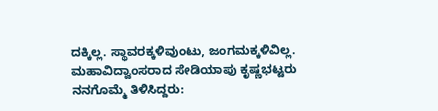ದಕ್ಕಿಲ್ಲ. ಸ್ಥಾವರಕ್ಕಳಿವುಂಟು, ಜಂಗಮಕ್ಕಳಿವಿಲ್ಲ. ಮಹಾವಿದ್ವಾಂಸರಾದ ಸೇಡಿಯಾಪು ಕೃಷ್ಣಭಟ್ಟರು ನನಗೊಮ್ಮೆ ತಿಳಿಸಿದ್ದರು: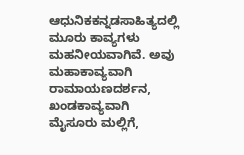ಆಧುನಿಕಕನ್ನಡಸಾಹಿತ್ಯದಲ್ಲಿ ಮೂರು ಕಾವ್ಯಗಳು ಮಹನೀಯವಾಗಿವೆ. ಅವು ಮಹಾಕಾವ್ಯವಾಗಿ ರಾಮಾಯಣದರ್ಶನ, ಖಂಡಕಾವ್ಯವಾಗಿ ಮೈಸೂರು ಮಲ್ಲಿಗೆ,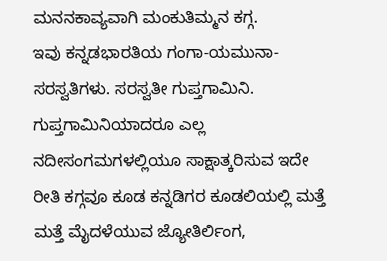ಮನನಕಾವ್ಯವಾಗಿ ಮಂಕುತಿಮ್ಮನ ಕಗ್ಗ.
ಇವು ಕನ್ನಡಭಾರತಿಯ ಗಂಗಾ-ಯಮುನಾ-ಸರಸ್ವತಿಗಳು. ಸರಸ್ವತೀ ಗುಪ್ತಗಾಮಿನಿ. ಗುಪ್ತಗಾಮಿನಿಯಾದರೂ ಎಲ್ಲ ನದೀಸಂಗಮಗಳಲ್ಲಿಯೂ ಸಾಕ್ಷಾತ್ಕರಿಸುವ ಇದೇ ರೀತಿ ಕಗ್ಗವೂ ಕೂಡ ಕನ್ನಡಿಗರ ಕೂಡಲಿಯಲ್ಲಿ ಮತ್ತೆ ಮತ್ತೆ ಮೈದಳೆಯುವ ಜ್ಯೋತಿರ್ಲಿಂಗ,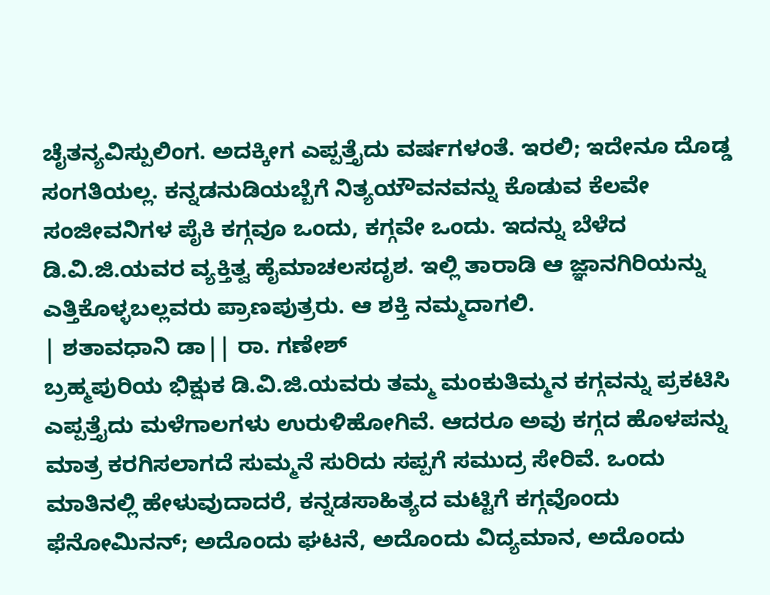ಚೈತನ್ಯವಿಸ್ಪುಲಿಂಗ. ಅದಕ್ಕೀಗ ಎಪ್ಪತ್ತೈದು ವರ್ಷಗಳಂತೆ. ಇರಲಿ; ಇದೇನೂ ದೊಡ್ಡ ಸಂಗತಿಯಲ್ಲ. ಕನ್ನಡನುಡಿಯಬ್ಬೆಗೆ ನಿತ್ಯಯೌವನವನ್ನು ಕೊಡುವ ಕೆಲವೇ ಸಂಜೀವನಿಗಳ ಪೈಕಿ ಕಗ್ಗವೂ ಒಂದು, ಕಗ್ಗವೇ ಒಂದು. ಇದನ್ನು ಬೆಳೆದ ಡಿ.ವಿ.ಜಿ.ಯವರ ವ್ಯಕ್ತಿತ್ವ ಹೈಮಾಚಲಸದೃಶ. ಇಲ್ಲಿ ತಾರಾಡಿ ಆ ಜ್ಞಾನಗಿರಿಯನ್ನು ಎತ್ತಿಕೊಳ್ಳಬಲ್ಲವರು ಪ್ರಾಣಪುತ್ರರು. ಆ ಶಕ್ತಿ ನಮ್ಮದಾಗಲಿ.
| ಶತಾವಧಾನಿ ಡಾ|| ರಾ. ಗಣೇಶ್
ಬ್ರಹ್ಮಪುರಿಯ ಭಿಕ್ಷುಕ ಡಿ.ವಿ.ಜಿ.ಯವರು ತಮ್ಮ ಮಂಕುತಿಮ್ಮನ ಕಗ್ಗವನ್ನು ಪ್ರಕಟಿಸಿ ಎಪ್ಪತ್ತೈದು ಮಳೆಗಾಲಗಳು ಉರುಳಿಹೋಗಿವೆ. ಆದರೂ ಅವು ಕಗ್ಗದ ಹೊಳಪನ್ನು ಮಾತ್ರ ಕರಗಿಸಲಾಗದೆ ಸುಮ್ಮನೆ ಸುರಿದು ಸಪ್ಪಗೆ ಸಮುದ್ರ ಸೇರಿವೆ. ಒಂದು ಮಾತಿನಲ್ಲಿ ಹೇಳುವುದಾದರೆ, ಕನ್ನಡಸಾಹಿತ್ಯದ ಮಟ್ಟಿಗೆ ಕಗ್ಗವೊಂದು ಫೆನೋಮಿನನ್; ಅದೊಂದು ಘಟನೆ, ಅದೊಂದು ವಿದ್ಯಮಾನ, ಅದೊಂದು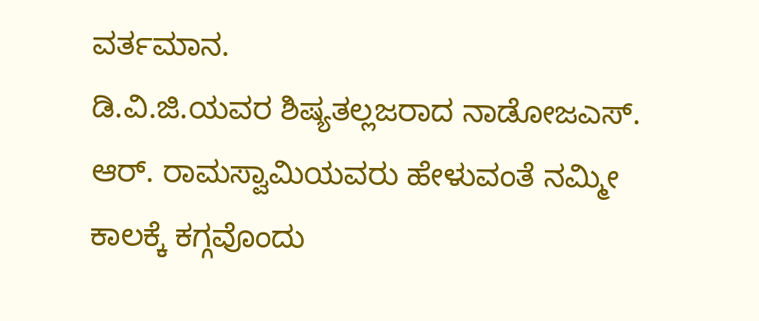ವರ್ತಮಾನ.
ಡಿ.ವಿ.ಜಿ.ಯವರ ಶಿಷ್ಯತಲ್ಲಜರಾದ ನಾಡೋಜಎಸ್. ಆರ್. ರಾಮಸ್ವಾಮಿಯವರು ಹೇಳುವಂತೆ ನಮ್ಮೀ ಕಾಲಕ್ಕೆ ಕಗ್ಗವೊಂದು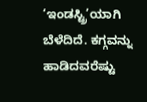‘ಇಂಡಸ್ಟ್ರಿ’ಯಾಗಿ ಬೆಳೆದಿದೆ. ಕಗ್ಗವನ್ನು ಹಾಡಿದವರೆಷ್ಟು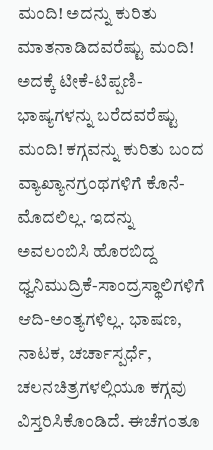ಮಂದಿ! ಅದನ್ನು ಕುರಿತು ಮಾತನಾಡಿದವರೆಷ್ಟು ಮಂದಿ! ಅದಕ್ಕೆ ಟೀಕೆ-ಟಿಪ್ಪಣಿ-ಭಾಷ್ಯಗಳನ್ನು ಬರೆದವರೆಷ್ಟು ಮಂದಿ! ಕಗ್ಗವನ್ನು ಕುರಿತು ಬಂದ ವ್ಯಾಖ್ಯಾನಗ್ರಂಥಗಳಿಗೆ ಕೊನೆ-ಮೊದಲಿಲ್ಲ. ಇದನ್ನು ಅವಲಂಬಿಸಿ ಹೊರಬಿದ್ದ ಧ್ವನಿಮುದ್ರಿಕೆ-ಸಾಂದ್ರಸ್ಥಾಲಿಗಳಿಗೆ ಆದಿ-ಅಂತ್ಯಗಳಿಲ್ಲ. ಭಾಷಣ, ನಾಟಕ, ಚರ್ಚಾಸ್ಪರ್ಧೆ, ಚಲನಚಿತ್ರಗಳಲ್ಲಿಯೂ ಕಗ್ಗವು ವಿಸ್ತರಿಸಿಕೊಂಡಿದೆ. ಈಚೆಗಂತೂ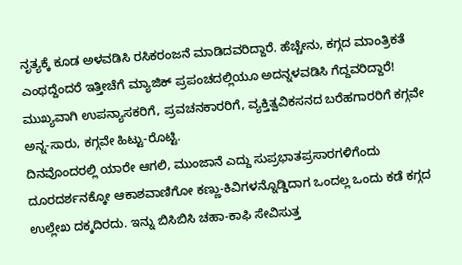ನೃತ್ಯಕ್ಕೆ ಕೂಡ ಅಳವಡಿಸಿ ರಸಿಕರಂಜನೆ ಮಾಡಿದವರಿದ್ದಾರೆ. ಹೆಚ್ಚೇನು, ಕಗ್ಗದ ಮಾಂತ್ರಿಕತೆ ಎಂಥದ್ದೆಂದರೆ ಇತ್ತೀಚೆಗೆ ಮ್ಯಾಜಿಕ್ ಪ್ರಪಂಚದಲ್ಲಿಯೂ ಅದನ್ನಳವಡಿಸಿ ಗೆದ್ದವರಿದ್ದಾರೆ! ಮುಖ್ಯವಾಗಿ ಉಪನ್ಯಾಸಕರಿಗೆ, ಪ್ರವಚನಕಾರರಿಗೆ, ವ್ಯಕ್ತಿತ್ವವಿಕಸನದ ಬರೆಹಗಾರರಿಗೆ ಕಗ್ಗವೇ ಅನ್ನ-ಸಾರು, ಕಗ್ಗವೇ ಹಿಟ್ಟು-ರೊಟ್ಟಿ.
ದಿನವೊಂದರಲ್ಲಿ ಯಾರೇ ಆಗಲಿ, ಮುಂಜಾನೆ ಎದ್ದು ಸುಪ್ರಭಾತಪ್ರಸಾರಗಳಿಗೆಂದು ದೂರದರ್ಶನಕ್ಕೋ ಆಕಾಶವಾಣಿಗೋ ಕಣ್ಣು-ಕಿವಿಗಳನ್ನೊಡ್ಡಿದಾಗ ಒಂದಲ್ಲ ಒಂದು ಕಡೆ ಕಗ್ಗದ ಉಲ್ಲೇಖ ದಕ್ಕದಿರದು. ಇನ್ನು ಬಿಸಿಬಿಸಿ ಚಹಾ-ಕಾಫಿ ಸೇವಿಸುತ್ತ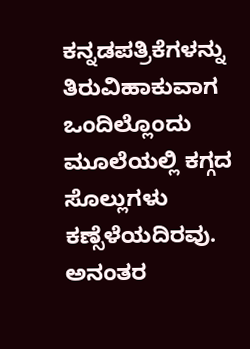ಕನ್ನಡಪತ್ರಿಕೆಗಳನ್ನು ತಿರುವಿಹಾಕುವಾಗ ಒಂದಿಲ್ಲೊಂದು ಮೂಲೆಯಲ್ಲಿ ಕಗ್ಗದ ಸೊಲ್ಲುಗಳು ಕಣ್ಸೆಳೆಯದಿರವು. ಅನಂತರ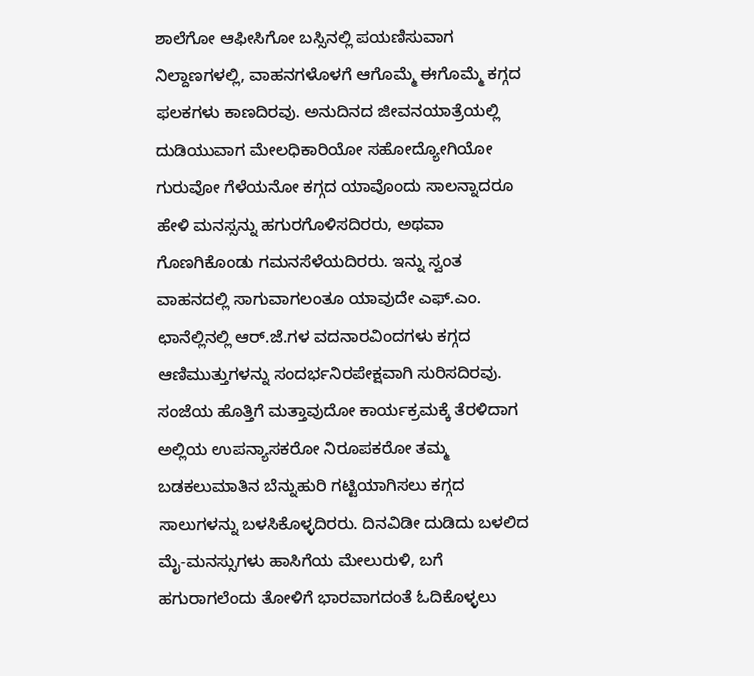ಶಾಲೆಗೋ ಆಫೀಸಿಗೋ ಬಸ್ಸಿನಲ್ಲಿ ಪಯಣಿಸುವಾಗ ನಿಲ್ದಾಣಗಳಲ್ಲಿ, ವಾಹನಗಳೊಳಗೆ ಆಗೊಮ್ಮೆ ಈಗೊಮ್ಮೆ ಕಗ್ಗದ ಫಲಕಗಳು ಕಾಣದಿರವು. ಅನುದಿನದ ಜೀವನಯಾತ್ರೆಯಲ್ಲಿ ದುಡಿಯುವಾಗ ಮೇಲಧಿಕಾರಿಯೋ ಸಹೋದ್ಯೋಗಿಯೋ ಗುರುವೋ ಗೆಳೆಯನೋ ಕಗ್ಗದ ಯಾವೊಂದು ಸಾಲನ್ನಾದರೂ ಹೇಳಿ ಮನಸ್ಸನ್ನು ಹಗುರಗೊಳಿಸದಿರರು, ಅಥವಾ ಗೊಣಗಿಕೊಂಡು ಗಮನಸೆಳೆಯದಿರರು. ಇನ್ನು ಸ್ವಂತ ವಾಹನದಲ್ಲಿ ಸಾಗುವಾಗಲಂತೂ ಯಾವುದೇ ಎಫ್.ಎಂ. ಛಾನೆಲ್ಲಿನಲ್ಲಿ ಆರ್.ಜೆ.ಗಳ ವದನಾರವಿಂದಗಳು ಕಗ್ಗದ ಆಣಿಮುತ್ತುಗಳನ್ನು ಸಂದರ್ಭನಿರಪೇಕ್ಷವಾಗಿ ಸುರಿಸದಿರವು. ಸಂಜೆಯ ಹೊತ್ತಿಗೆ ಮತ್ತಾವುದೋ ಕಾರ್ಯಕ್ರಮಕ್ಕೆ ತೆರಳಿದಾಗ ಅಲ್ಲಿಯ ಉಪನ್ಯಾಸಕರೋ ನಿರೂಪಕರೋ ತಮ್ಮ ಬಡಕಲುಮಾತಿನ ಬೆನ್ನುಹುರಿ ಗಟ್ಟಿಯಾಗಿಸಲು ಕಗ್ಗದ ಸಾಲುಗಳನ್ನು ಬಳಸಿಕೊಳ್ಳದಿರರು. ದಿನವಿಡೀ ದುಡಿದು ಬಳಲಿದ ಮೈ-ಮನಸ್ಸುಗಳು ಹಾಸಿಗೆಯ ಮೇಲುರುಳಿ, ಬಗೆ ಹಗುರಾಗಲೆಂದು ತೋಳಿಗೆ ಭಾರವಾಗದಂತೆ ಓದಿಕೊಳ್ಳಲು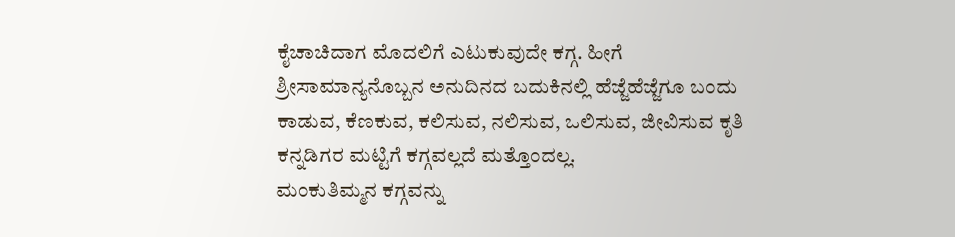ಕೈಚಾಚಿದಾಗ ಮೊದಲಿಗೆ ಎಟುಕುವುದೇ ಕಗ್ಗ. ಹೀಗೆ ಶ್ರೀಸಾಮಾನ್ಯನೊಬ್ಬನ ಅನುದಿನದ ಬದುಕಿನಲ್ಲಿ ಹೆಜ್ಜೆಹೆಜ್ಜೆಗೂ ಬಂದು ಕಾಡುವ, ಕೆಣಕುವ, ಕಲಿಸುವ, ನಲಿಸುವ, ಒಲಿಸುವ, ಜೀವಿಸುವ ಕೃತಿ ಕನ್ನಡಿಗರ ಮಟ್ಟಿಗೆ ಕಗ್ಗವಲ್ಲದೆ ಮತ್ತೊಂದಲ್ಲ.
ಮಂಕುತಿಮ್ಮನ ಕಗ್ಗವನ್ನು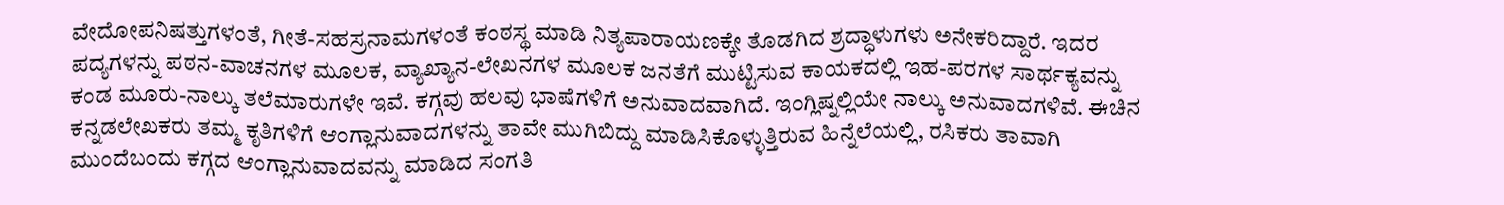ವೇದೋಪನಿಷತ್ತುಗಳಂತೆ, ಗೀತೆ-ಸಹಸ್ರನಾಮಗಳಂತೆ ಕಂಠಸ್ಥ ಮಾಡಿ ನಿತ್ಯಪಾರಾಯಣಕ್ಕೇ ತೊಡಗಿದ ಶ್ರದ್ಧಾಳುಗಳು ಅನೇಕರಿದ್ದಾರೆ. ಇದರ ಪದ್ಯಗಳನ್ನು ಪಠನ-ವಾಚನಗಳ ಮೂಲಕ, ವ್ಯಾಖ್ಯಾನ-ಲೇಖನಗಳ ಮೂಲಕ ಜನತೆಗೆ ಮುಟ್ಟಿಸುವ ಕಾಯಕದಲ್ಲಿ ಇಹ-ಪರಗಳ ಸಾರ್ಥಕ್ಯವನ್ನು ಕಂಡ ಮೂರು-ನಾಲ್ಕು ತಲೆಮಾರುಗಳೇ ಇವೆ. ಕಗ್ಗವು ಹಲವು ಭಾಷೆಗಳಿಗೆ ಅನುವಾದವಾಗಿದೆ. ಇಂಗ್ಲಿಷ್ನಲ್ಲಿಯೇ ನಾಲ್ಕು ಅನುವಾದಗಳಿವೆ. ಈಚಿನ ಕನ್ನಡಲೇಖಕರು ತಮ್ಮ ಕೃತಿಗಳಿಗೆ ಆಂಗ್ಲಾನುವಾದಗಳನ್ನು ತಾವೇ ಮುಗಿಬಿದ್ದು ಮಾಡಿಸಿಕೊಳ್ಳುತ್ತಿರುವ ಹಿನ್ನೆಲೆಯಲ್ಲಿ, ರಸಿಕರು ತಾವಾಗಿ ಮುಂದೆಬಂದು ಕಗ್ಗದ ಆಂಗ್ಲಾನುವಾದವನ್ನು ಮಾಡಿದ ಸಂಗತಿ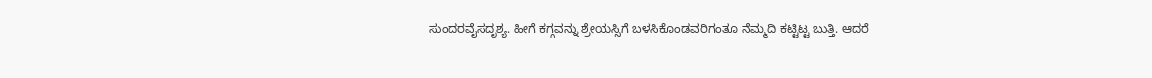ಸುಂದರವೈಸದೃಶ್ಯ. ಹೀಗೆ ಕಗ್ಗವನ್ನು ಶ್ರೇಯಸ್ಸಿಗೆ ಬಳಸಿಕೊಂಡವರಿಗಂತೂ ನೆಮ್ಮದಿ ಕಟ್ಟಿಟ್ಟ ಬುತ್ತಿ. ಆದರೆ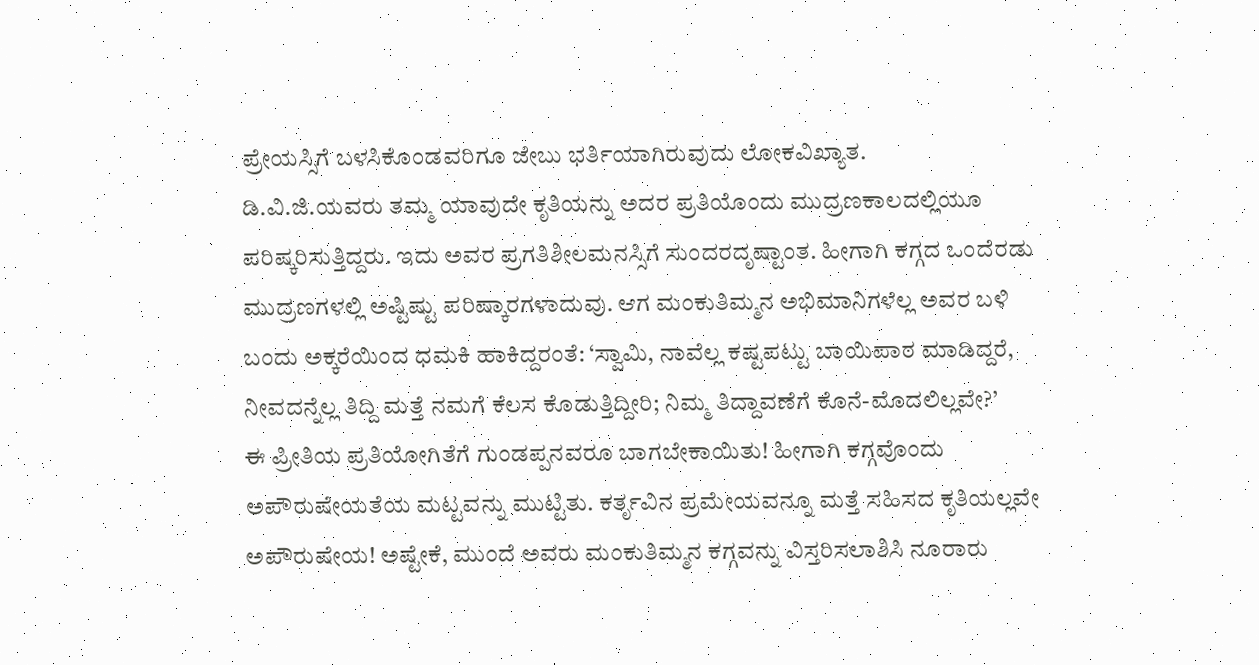ಪ್ರೇಯಸ್ಸಿಗೆ ಬಳಸಿಕೊಂಡವರಿಗೂ ಜೇಬು ಭರ್ತಿಯಾಗಿರುವುದು ಲೋಕವಿಖ್ಯಾತ.
ಡಿ.ವಿ.ಜಿ.ಯವರು ತಮ್ಮ ಯಾವುದೇ ಕೃತಿಯನ್ನು ಅದರ ಪ್ರತಿಯೊಂದು ಮುದ್ರಣಕಾಲದಲ್ಲಿಯೂ ಪರಿಷ್ಕರಿಸುತ್ತಿದ್ದರು. ಇದು ಅವರ ಪ್ರಗತಿಶೀಲಮನಸ್ಸಿಗೆ ಸುಂದರದೃಷ್ಟಾಂತ. ಹೀಗಾಗಿ ಕಗ್ಗದ ಒಂದೆರಡು ಮುದ್ರಣಗಳಲ್ಲಿ ಅಷ್ಟಿಷ್ಟು ಪರಿಷ್ಕಾರಗಳಾದುವು. ಆಗ ಮಂಕುತಿಮ್ಮನ ಅಭಿಮಾನಿಗಳೆಲ್ಲ ಅವರ ಬಳಿ ಬಂದು ಅಕ್ಕರೆಯಿಂದ ಧಮಕಿ ಹಾಕಿದ್ದರಂತೆ: ‘ಸ್ವಾಮಿ, ನಾವೆಲ್ಲ ಕಷ್ಟಪಟ್ಟು ಬಾಯಿಪಾಠ ಮಾಡಿದ್ದರೆ, ನೀವದನ್ನೆಲ್ಲ ತಿದ್ದಿ ಮತ್ತೆ ನಮಗೆ ಕೆಲಸ ಕೊಡುತ್ತಿದ್ದೀರಿ; ನಿಮ್ಮ ತಿದ್ದಾವಣೆಗೆ ಕೊನೆ-ಮೊದಲಿಲ್ಲವೇ?’
ಈ ಪ್ರೀತಿಯ ಪ್ರತಿಯೋಗಿತೆಗೆ ಗುಂಡಪ್ಪನವರೂ ಬಾಗಬೇಕಾಯಿತು! ಹೀಗಾಗಿ ಕಗ್ಗವೊಂದು ಅಪೌರುಷೇಯತೆಯ ಮಟ್ಟವನ್ನು ಮುಟ್ಟಿತು. ಕರ್ತೃವಿನ ಪ್ರಮೇಯವನ್ನೂ ಮತ್ತೆ ಸಹಿಸದ ಕೃತಿಯಲ್ಲವೇ ಅಪೌರುಷೇಯ! ಅಷ್ಟೇಕೆ, ಮುಂದೆ ಅವರು ಮಂಕುತಿಮ್ಮನ ಕಗ್ಗವನ್ನು ವಿಸ್ತರಿಸಲಾಶಿಸಿ ನೂರಾರು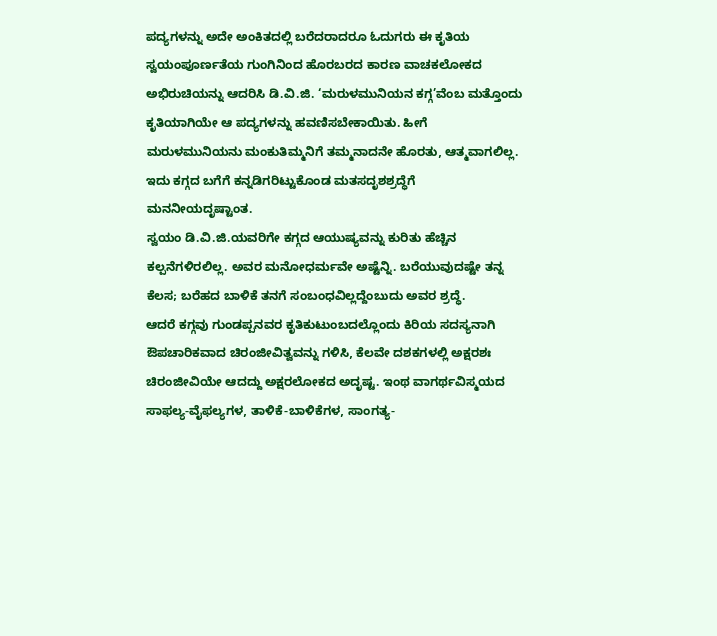ಪದ್ಯಗಳನ್ನು ಅದೇ ಅಂಕಿತದಲ್ಲಿ ಬರೆದರಾದರೂ ಓದುಗರು ಈ ಕೃತಿಯ ಸ್ವಯಂಪೂರ್ಣತೆಯ ಗುಂಗಿನಿಂದ ಹೊರಬರದ ಕಾರಣ ವಾಚಕಲೋಕದ ಅಭಿರುಚಿಯನ್ನು ಆದರಿಸಿ ಡಿ.ವಿ.ಜಿ. ‘ಮರುಳಮುನಿಯನ ಕಗ್ಗ’ವೆಂಬ ಮತ್ತೊಂದು ಕೃತಿಯಾಗಿಯೇ ಆ ಪದ್ಯಗಳನ್ನು ಹವಣಿಸಬೇಕಾಯಿತು. ಹೀಗೆ ಮರುಳಮುನಿಯನು ಮಂಕುತಿಮ್ಮನಿಗೆ ತಮ್ಮನಾದನೇ ಹೊರತು, ಆತ್ಮವಾಗಲಿಲ್ಲ. ಇದು ಕಗ್ಗದ ಬಗೆಗೆ ಕನ್ನಡಿಗರಿಟ್ಟುಕೊಂಡ ಮತಸದೃಶಶ್ರದ್ಧೆಗೆ ಮನನೀಯದೃಷ್ಟಾಂತ.
ಸ್ವಯಂ ಡಿ.ವಿ.ಜಿ.ಯವರಿಗೇ ಕಗ್ಗದ ಆಯುಷ್ಯವನ್ನು ಕುರಿತು ಹೆಚ್ಚಿನ ಕಲ್ಪನೆಗಳಿರಲಿಲ್ಲ. ಅವರ ಮನೋಧರ್ಮವೇ ಅಷ್ಟೆನ್ನಿ. ಬರೆಯುವುದಷ್ಟೇ ತನ್ನ ಕೆಲಸ; ಬರೆಹದ ಬಾಳಿಕೆ ತನಗೆ ಸಂಬಂಧವಿಲ್ಲದ್ದೆಂಬುದು ಅವರ ಶ್ರದ್ಧೆ.
ಆದರೆ ಕಗ್ಗವು ಗುಂಡಪ್ಪನವರ ಕೃತಿಕುಟುಂಬದಲ್ಲೊಂದು ಕಿರಿಯ ಸದಸ್ಯನಾಗಿ ಔಪಚಾರಿಕವಾದ ಚಿರಂಜೀವಿತ್ವವನ್ನು ಗಳಿಸಿ, ಕೆಲವೇ ದಶಕಗಳಲ್ಲಿ ಅಕ್ಷರಶಃ ಚಿರಂಜೀವಿಯೇ ಆದದ್ದು ಅಕ್ಷರಲೋಕದ ಅದೃಷ್ಟ. ಇಂಥ ವಾಗರ್ಥವಿಸ್ಮಯದ ಸಾಫಲ್ಯ-ವೈಫಲ್ಯಗಳ, ತಾಳಿಕೆ-ಬಾಳಿಕೆಗಳ, ಸಾಂಗತ್ಯ-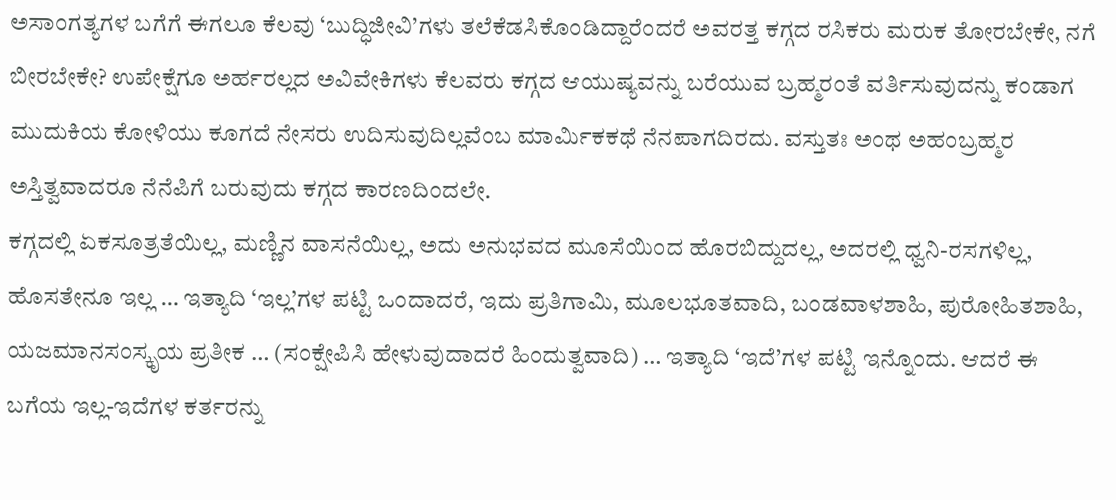ಅಸಾಂಗತ್ಯಗಳ ಬಗೆಗೆ ಈಗಲೂ ಕೆಲವು ‘ಬುದ್ಧಿಜೀವಿ’ಗಳು ತಲೆಕೆಡಸಿಕೊಂಡಿದ್ದಾರೆಂದರೆ ಅವರತ್ತ ಕಗ್ಗದ ರಸಿಕರು ಮರುಕ ತೋರಬೇಕೇ, ನಗೆ ಬೀರಬೇಕೇ? ಉಪೇಕ್ಷೆಗೂ ಅರ್ಹರಲ್ಲದ ಅವಿವೇಕಿಗಳು ಕೆಲವರು ಕಗ್ಗದ ಆಯುಷ್ಯವನ್ನು ಬರೆಯುವ ಬ್ರಹ್ಮರಂತೆ ವರ್ತಿಸುವುದನ್ನು ಕಂಡಾಗ ಮುದುಕಿಯ ಕೋಳಿಯು ಕೂಗದೆ ನೇಸರು ಉದಿಸುವುದಿಲ್ಲವೆಂಬ ಮಾರ್ವಿುಕಕಥೆ ನೆನಪಾಗದಿರದು. ವಸ್ತುತಃ ಅಂಥ ಅಹಂಬ್ರಹ್ಮರ ಅಸ್ತಿತ್ವವಾದರೂ ನೆನೆಪಿಗೆ ಬರುವುದು ಕಗ್ಗದ ಕಾರಣದಿಂದಲೇ.
ಕಗ್ಗದಲ್ಲಿ ಏಕಸೂತ್ರತೆಯಿಲ್ಲ, ಮಣ್ಣಿನ ವಾಸನೆಯಿಲ್ಲ, ಅದು ಅನುಭವದ ಮೂಸೆಯಿಂದ ಹೊರಬಿದ್ದುದಲ್ಲ, ಅದರಲ್ಲಿ ಧ್ವನಿ-ರಸಗಳಿಲ್ಲ, ಹೊಸತೇನೂ ಇಲ್ಲ … ಇತ್ಯಾದಿ ‘ಇಲ್ಲ’ಗಳ ಪಟ್ಟಿ ಒಂದಾದರೆ, ಇದು ಪ್ರತಿಗಾಮಿ, ಮೂಲಭೂತವಾದಿ, ಬಂಡವಾಳಶಾಹಿ, ಪುರೋಹಿತಶಾಹಿ, ಯಜಮಾನಸಂಸ್ಕೃಯ ಪ್ರತೀಕ … (ಸಂಕ್ಷೇಪಿಸಿ ಹೇಳುವುದಾದರೆ ಹಿಂದುತ್ವವಾದಿ) … ಇತ್ಯಾದಿ ‘ಇದೆ’ಗಳ ಪಟ್ಟಿ ಇನ್ನೊಂದು. ಆದರೆ ಈ ಬಗೆಯ ಇಲ್ಲ-ಇದೆಗಳ ಕರ್ತರನ್ನು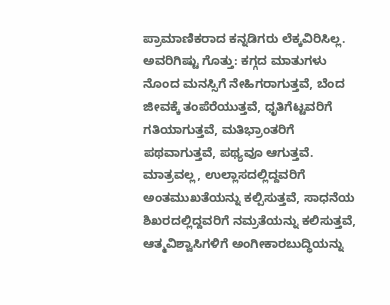ಪ್ರಾಮಾಣಿಕರಾದ ಕನ್ನಡಿಗರು ಲೆಕ್ಕವಿರಿಸಿಲ್ಲ. ಅವರಿಗಿಷ್ಟು ಗೊತ್ತು: ಕಗ್ಗದ ಮಾತುಗಳು ನೊಂದ ಮನಸ್ಸಿಗೆ ನೇಹಿಗರಾಗುತ್ತವೆ, ಬೆಂದ ಜೀವಕ್ಕೆ ತಂಪೆರೆಯುತ್ತವೆ, ಧೃತಿಗೆಟ್ಟವರಿಗೆ ಗತಿಯಾಗುತ್ತವೆ, ಮತಿಭ್ರಾಂತರಿಗೆ ಪಥವಾಗುತ್ತವೆ, ಪಥ್ಯವೂ ಆಗುತ್ತವೆ. ಮಾತ್ರವಲ್ಲ, ಉಲ್ಲಾಸದಲ್ಲಿದ್ದವರಿಗೆ ಅಂತಮುಖತೆಯನ್ನು ಕಲ್ಪಿಸುತ್ತವೆ, ಸಾಧನೆಯ ಶಿಖರದಲ್ಲಿದ್ದವರಿಗೆ ನಮ್ರತೆಯನ್ನು ಕಲಿಸುತ್ತವೆ, ಆತ್ಮವಿಶ್ವಾಸಿಗಳಿಗೆ ಅಂಗೀಕಾರಬುದ್ಧಿಯನ್ನು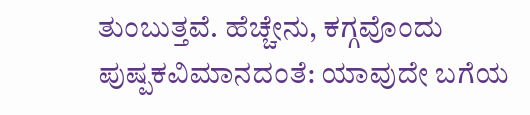ತುಂಬುತ್ತವೆ. ಹೆಚ್ಚೇನು, ಕಗ್ಗವೊಂದು ಪುಷ್ಪಕವಿಮಾನದಂತೆ: ಯಾವುದೇ ಬಗೆಯ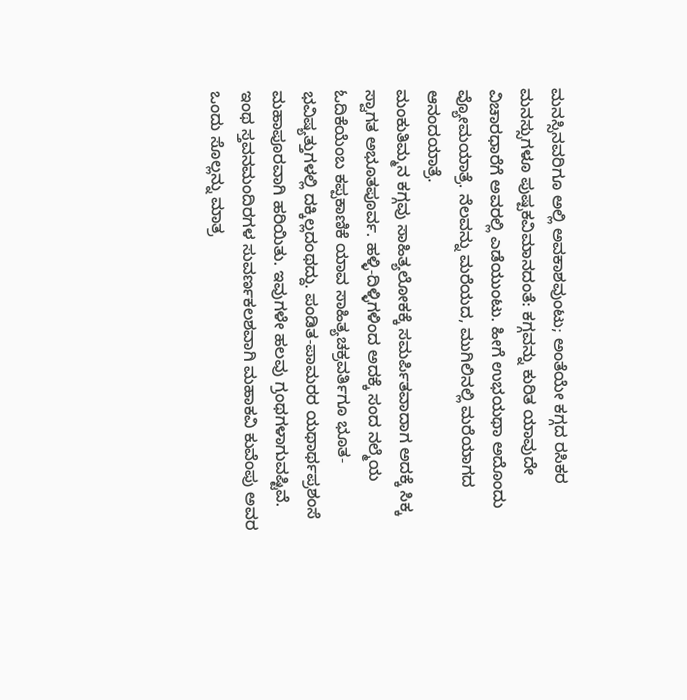ಮನಸ್ಸಿನವರಿಗೂ ಅಲ್ಲಿ ಅವಕಾಶವುಂಟು; ಅಂತೆಯೇ ಕಗ್ಗದ ರಸಿಕರ ಮನಸ್ಸುಗಳೂ ಪುಷ್ಪಕವಿಮಾನದಂತೆ: ಕಗ್ಗವನ್ನು ಕುರಿತ ಯಾವುದೇ ವಿಚಾರಧಾರೆಗೆ ಅವರಲ್ಲಿ ಎಡೆಯುಂಟು. ಹೀಗೆ ಉಭಯಥಾ ಅದೊಂದು ವ್ಯೋಮಯಾತ್ರೆ. ನೆಲವನ್ನು ಮರೆಯದ, ಮುಗಿಲಿನಲ್ಲಿ ಮರೆಯಾಗದ ಆನಂದಯಾತ್ರೆ.
ಮಂಕುತಿಮ್ಮನ ಕಗ್ಗವು ಸಾಹಿತ್ಯಲೋಕಕ್ಕೆ ಸಮರ್ಪಿತವಾದಾಗ ಅದಕ್ಕೆ ಸಿಕ್ಕ ಸ್ವಾಗತ ಅಭೂತಪೂರ್ವ. ಹಳ್ಳಿ-ದಿಳ್ಳಿಗಳಿಂದ ಅದಕ್ಕೆ ಸಂದ ನಲ್ಮೆಯ ಓದಿಕೆಯೆಂಬ ಕಪ್ಪಕಾಣಿಕೆ ಯಾವ ಸಾಹಿತ್ಯಚಕ್ರವರ್ತಿಗೂ ಭೂತ-ಭವಿಷ್ಯತ್ತುಗಳಲ್ಲಿ ದಕ್ಕಿಲ್ಲದಂಥದ್ದು. ಪಂಡಿತ-ಪಾಮರರ ಯಥಾರ್ಥಪ್ರಶಂಸೆ ಮಹಾಪೂರವಾಗಿ ಹರಿಯಿತು. ಇವುಗಳೇ ಹಲವು ಗ್ರಂಥಗಳಾಗುವಷ್ಟಿವೆ. ಇಂಥ ಸ್ತವನಮಂದಿರಗಳ ಸುವರ್ಣಕಲಶವಾಗಿ ಮಹಾಕವಿ ಕುವೆಂಪು ಅವರ ಒಂದು ಸೊಲ್ಲನ್ನು ಮಾತ್ರ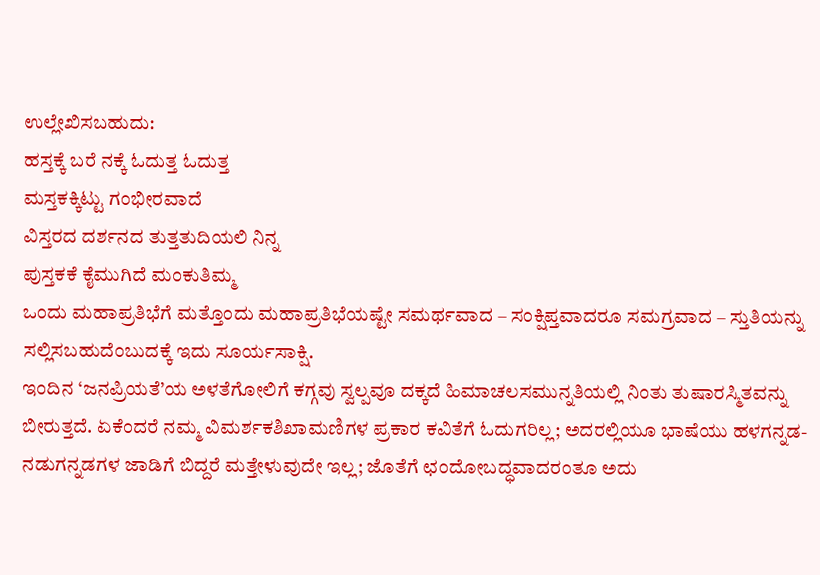ಉಲ್ಲೇಖಿಸಬಹುದು:
ಹಸ್ತಕ್ಕೆ ಬರೆ ನಕ್ಕೆ ಓದುತ್ತ ಓದುತ್ತ
ಮಸ್ತಕಕ್ಕಿಟ್ಟು ಗಂಭೀರವಾದೆ
ವಿಸ್ತರದ ದರ್ಶನದ ತುತ್ತತುದಿಯಲಿ ನಿನ್ನ
ಪುಸ್ತಕಕೆ ಕೈಮುಗಿದೆ ಮಂಕುತಿಮ್ಮ
ಒಂದು ಮಹಾಪ್ರತಿಭೆಗೆ ಮತ್ತೊಂದು ಮಹಾಪ್ರತಿಭೆಯಷ್ಟೇ ಸಮರ್ಥವಾದ – ಸಂಕ್ಷಿಪ್ತವಾದರೂ ಸಮಗ್ರವಾದ – ಸ್ತುತಿಯನ್ನು ಸಲ್ಲಿಸಬಹುದೆಂಬುದಕ್ಕೆ ಇದು ಸೂರ್ಯಸಾಕ್ಷಿ.
ಇಂದಿನ ‘ಜನಪ್ರಿಯತೆ’ಯ ಅಳತೆಗೋಲಿಗೆ ಕಗ್ಗವು ಸ್ವಲ್ಪವೂ ದಕ್ಕದೆ ಹಿಮಾಚಲಸಮುನ್ನತಿಯಲ್ಲಿ ನಿಂತು ತುಷಾರಸ್ಮಿತವನ್ನು ಬೀರುತ್ತದೆ. ಏಕೆಂದರೆ ನಮ್ಮ ವಿಮರ್ಶಕಶಿಖಾಮಣಿಗಳ ಪ್ರಕಾರ ಕವಿತೆಗೆ ಓದುಗರಿಲ್ಲ; ಅದರಲ್ಲಿಯೂ ಭಾಷೆಯು ಹಳಗನ್ನಡ-ನಡುಗನ್ನಡಗಳ ಜಾಡಿಗೆ ಬಿದ್ದರೆ ಮತ್ತೇಳುವುದೇ ಇಲ್ಲ; ಜೊತೆಗೆ ಛಂದೋಬದ್ಧವಾದರಂತೂ ಅದು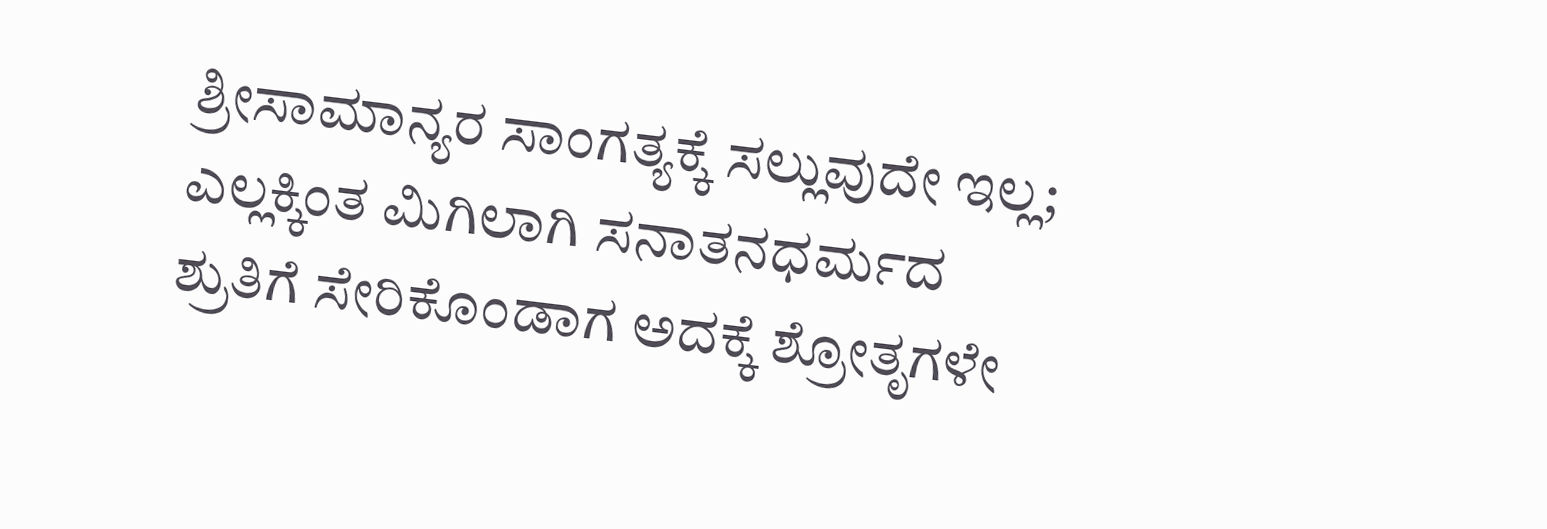ಶ್ರೀಸಾಮಾನ್ಯರ ಸಾಂಗತ್ಯಕ್ಕೆ ಸಲ್ಲುವುದೇ ಇಲ್ಲ; ಎಲ್ಲಕ್ಕಿಂತ ಮಿಗಿಲಾಗಿ ಸನಾತನಧರ್ಮದ ಶ್ರುತಿಗೆ ಸೇರಿಕೊಂಡಾಗ ಅದಕ್ಕೆ ಶ್ರೋತೃಗಳೇ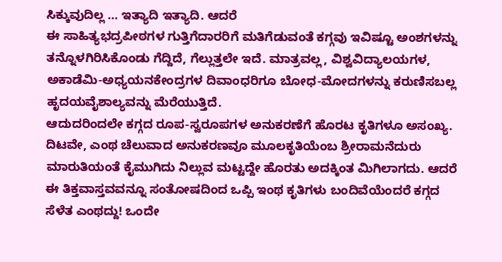ಸಿಕ್ಕುವುದಿಲ್ಲ … ಇತ್ಯಾದಿ ಇತ್ಯಾದಿ. ಆದರೆ
ಈ ಸಾಹಿತ್ಯಭದ್ರಪೀಠಗಳ ಗುತ್ತಿಗೆದಾರರಿಗೆ ಮತಿಗೆಡುವಂತೆ ಕಗ್ಗವು ಇವಿಷ್ಟೂ ಅಂಶಗಳನ್ನು ತನ್ನೊಳಗಿರಿಸಿಕೊಂಡು ಗೆದ್ದಿದೆ, ಗೆಲ್ಲುತ್ತಲೇ ಇದೆ. ಮಾತ್ರವಲ್ಲ, ವಿಶ್ವವಿದ್ಯಾಲಯಗಳ, ಅಕಾಡೆಮಿ-ಅಧ್ಯಯನಕೇಂದ್ರಗಳ ದಿವಾಂಧರಿಗೂ ಬೋಧ-ಮೋದಗಳನ್ನು ಕರುಣಿಸಬಲ್ಲ ಹೃದಯವೈಶಾಲ್ಯವನ್ನು ಮೆರೆಯುತ್ತಿದೆ.
ಆದುದರಿಂದಲೇ ಕಗ್ಗದ ರೂಪ-ಸ್ವರೂಪಗಳ ಅನುಕರಣೆಗೆ ಹೊರಟ ಕೃತಿಗಳೂ ಅಸಂಖ್ಯ. ದಿಟವೇ, ಎಂಥ ಚೆಲುವಾದ ಅನುಕರಣವೂ ಮೂಲಕೃತಿಯೆಂಬ ಶ್ರೀರಾಮನೆದುರು ಮಾರುತಿಯಂತೆ ಕೈಮುಗಿದು ನಿಲ್ಲುವ ಮಟ್ಟದ್ದೇ ಹೊರತು ಅದಕ್ಕಿಂತ ಮಿಗಿಲಾಗದು. ಆದರೆ ಈ ತಿಕ್ತವಾಸ್ತವವನ್ನೂ ಸಂತೋಷದಿಂದ ಒಪ್ಪಿ ಇಂಥ ಕೃತಿಗಳು ಬಂದಿವೆಯೆಂದರೆ ಕಗ್ಗದ ಸೆಳೆತ ಎಂಥದ್ದು! ಒಂದೇ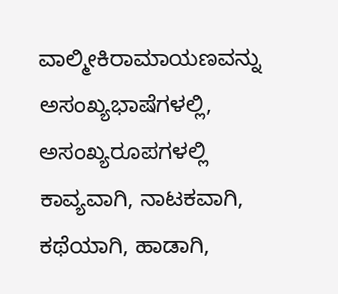ವಾಲ್ಮೀಕಿರಾಮಾಯಣವನ್ನು ಅಸಂಖ್ಯಭಾಷೆಗಳಲ್ಲಿ, ಅಸಂಖ್ಯರೂಪಗಳಲ್ಲಿ ಕಾವ್ಯವಾಗಿ, ನಾಟಕವಾಗಿ, ಕಥೆಯಾಗಿ, ಹಾಡಾಗಿ,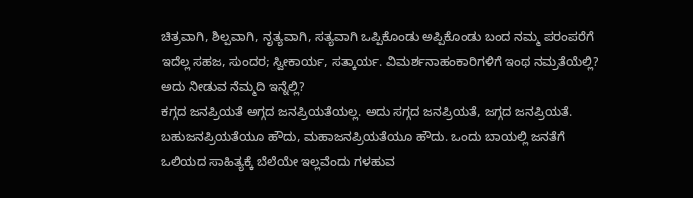ಚಿತ್ರವಾಗಿ, ಶಿಲ್ಪವಾಗಿ, ನೃತ್ಯವಾಗಿ, ಸತ್ಯವಾಗಿ ಒಪ್ಪಿಕೊಂಡು ಅಪ್ಪಿಕೊಂಡು ಬಂದ ನಮ್ಮ ಪರಂಪರೆಗೆ ಇದೆಲ್ಲ ಸಹಜ, ಸುಂದರ; ಸ್ವೀಕಾರ್ಯ, ಸತ್ಕಾರ್ಯ. ವಿಮರ್ಶನಾಹಂಕಾರಿಗಳಿಗೆ ಇಂಥ ನಮ್ರತೆಯೆಲ್ಲಿ? ಅದು ನೀಡುವ ನೆಮ್ಮದಿ ಇನ್ನೆಲ್ಲಿ?
ಕಗ್ಗದ ಜನಪ್ರಿಯತೆ ಅಗ್ಗದ ಜನಪ್ರಿಯತೆಯಲ್ಲ. ಅದು ಸಗ್ಗದ ಜನಪ್ರಿಯತೆ, ಜಗ್ಗದ ಜನಪ್ರಿಯತೆ. ಬಹುಜನಪ್ರಿಯತೆಯೂ ಹೌದು, ಮಹಾಜನಪ್ರಿಯತೆಯೂ ಹೌದು. ಒಂದು ಬಾಯಲ್ಲಿ ಜನತೆಗೆ ಒಲಿಯದ ಸಾಹಿತ್ಯಕ್ಕೆ ಬೆಲೆಯೇ ಇಲ್ಲವೆಂದು ಗಳಹುವ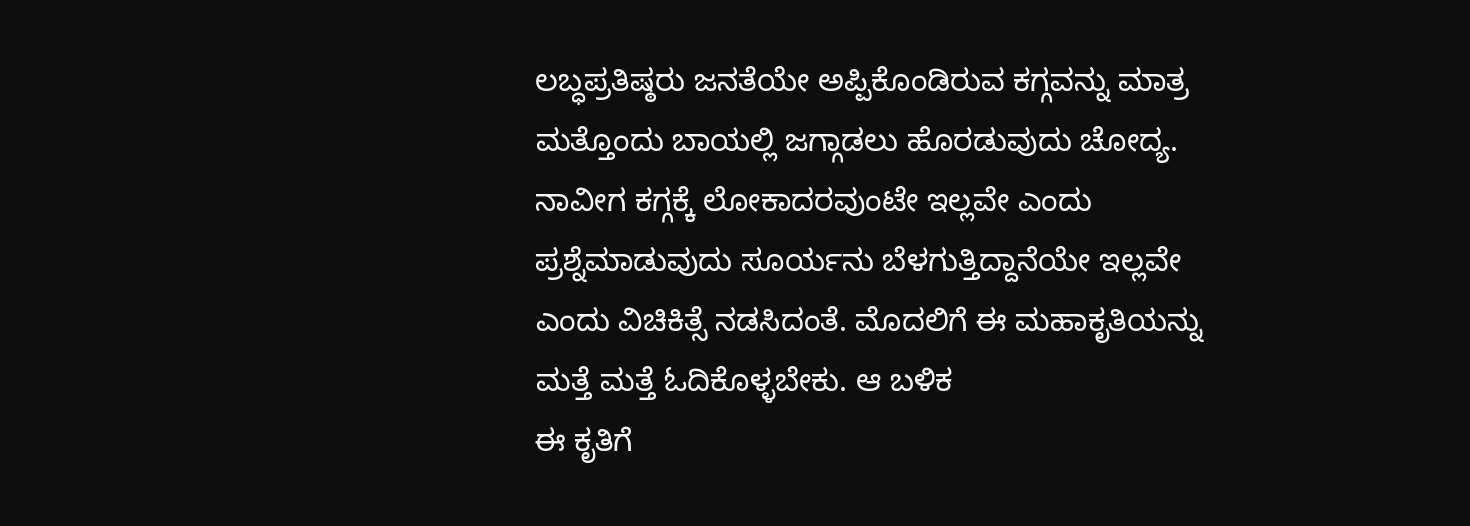ಲಬ್ಧಪ್ರತಿಷ್ಠರು ಜನತೆಯೇ ಅಪ್ಪಿಕೊಂಡಿರುವ ಕಗ್ಗವನ್ನು ಮಾತ್ರ ಮತ್ತೊಂದು ಬಾಯಲ್ಲಿ ಜಗ್ಗಾಡಲು ಹೊರಡುವುದು ಚೋದ್ಯ. ನಾವೀಗ ಕಗ್ಗಕ್ಕೆ ಲೋಕಾದರವುಂಟೇ ಇಲ್ಲವೇ ಎಂದು ಪ್ರಶ್ನೆಮಾಡುವುದು ಸೂರ್ಯನು ಬೆಳಗುತ್ತಿದ್ದಾನೆಯೇ ಇಲ್ಲವೇ ಎಂದು ವಿಚಿಕಿತ್ಸೆ ನಡಸಿದಂತೆ. ಮೊದಲಿಗೆ ಈ ಮಹಾಕೃತಿಯನ್ನು ಮತ್ತೆ ಮತ್ತೆ ಓದಿಕೊಳ್ಳಬೇಕು. ಆ ಬಳಿಕ
ಈ ಕೃತಿಗೆ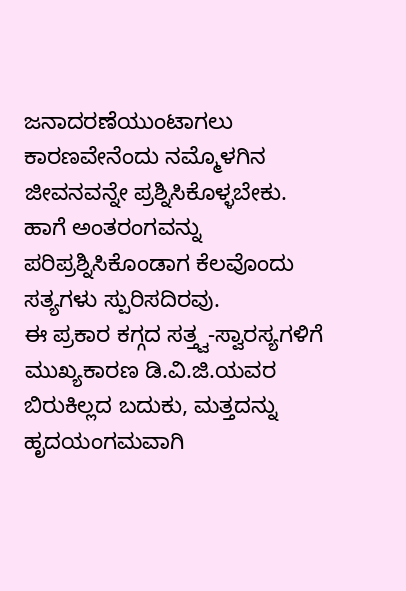ಜನಾದರಣೆಯುಂಟಾಗಲು ಕಾರಣವೇನೆಂದು ನಮ್ಮೊಳಗಿನ ಜೀವನವನ್ನೇ ಪ್ರಶ್ನಿಸಿಕೊಳ್ಳಬೇಕು. ಹಾಗೆ ಅಂತರಂಗವನ್ನು ಪರಿಪ್ರಶ್ನಿಸಿಕೊಂಡಾಗ ಕೆಲವೊಂದು ಸತ್ಯಗಳು ಸ್ಪುರಿಸದಿರವು.
ಈ ಪ್ರಕಾರ ಕಗ್ಗದ ಸತ್ತ್ವ-ಸ್ವಾರಸ್ಯಗಳಿಗೆ ಮುಖ್ಯಕಾರಣ ಡಿ.ವಿ.ಜಿ.ಯವರ ಬಿರುಕಿಲ್ಲದ ಬದುಕು, ಮತ್ತದನ್ನು ಹೃದಯಂಗಮವಾಗಿ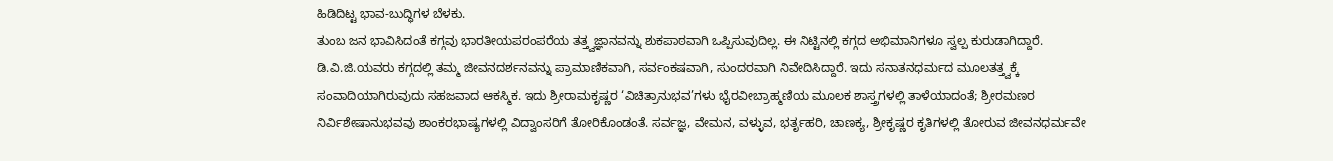ಹಿಡಿದಿಟ್ಟ ಭಾವ-ಬುದ್ಧಿಗಳ ಬೆಳಕು.
ತುಂಬ ಜನ ಭಾವಿಸಿದಂತೆ ಕಗ್ಗವು ಭಾರತೀಯಪರಂಪರೆಯ ತತ್ತ್ವಜ್ಞಾನವನ್ನು ಶುಕಪಾಠವಾಗಿ ಒಪ್ಪಿಸುವುದಿಲ್ಲ. ಈ ನಿಟ್ಟಿನಲ್ಲಿ ಕಗ್ಗದ ಅಭಿಮಾನಿಗಳೂ ಸ್ವಲ್ಪ ಕುರುಡಾಗಿದ್ದಾರೆ. ಡಿ.ವಿ.ಜಿ.ಯವರು ಕಗ್ಗದಲ್ಲಿ ತಮ್ಮ ಜೀವನದರ್ಶನವನ್ನು ಪ್ರಾಮಾಣಿಕವಾಗಿ, ಸರ್ವಂಕಷವಾಗಿ, ಸುಂದರವಾಗಿ ನಿವೇದಿಸಿದ್ದಾರೆ. ಇದು ಸನಾತನಧರ್ಮದ ಮೂಲತತ್ತ್ವಕ್ಕೆ ಸಂವಾದಿಯಾಗಿರುವುದು ಸಹಜವಾದ ಆಕಸ್ಮಿಕ. ಇದು ಶ್ರೀರಾಮಕೃಷ್ಣರ ‘ವಿಚಿತ್ರಾನುಭವ’ಗಳು ಭೈರವೀಬ್ರಾಹ್ಮಣಿಯ ಮೂಲಕ ಶಾಸ್ತ್ರಗಳಲ್ಲಿ ತಾಳೆಯಾದಂತೆ; ಶ್ರೀರಮಣರ ನಿರ್ವಿಶೇಷಾನುಭವವು ಶಾಂಕರಭಾಷ್ಯಗಳಲ್ಲಿ ವಿದ್ವಾಂಸರಿಗೆ ತೋರಿಕೊಂಡಂತೆ. ಸರ್ವಜ್ಞ, ವೇಮನ, ವಳ್ಳುವ, ಭರ್ತೃಹರಿ, ಚಾಣಕ್ಯ, ಶ್ರೀಕೃಷ್ಣರ ಕೃತಿಗಳಲ್ಲಿ ತೋರುವ ಜೀವನಧರ್ಮವೇ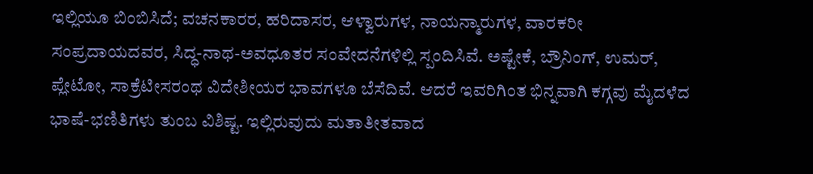ಇಲ್ಲಿಯೂ ಬಿಂಬಿಸಿದೆ; ವಚನಕಾರರ, ಹರಿದಾಸರ, ಆಳ್ವಾರುಗಳ, ನಾಯನ್ಮಾರುಗಳ, ವಾರಕರೀ ಸಂಪ್ರದಾಯದವರ, ಸಿದ್ಧ-ನಾಥ-ಅವಧೂತರ ಸಂವೇದನೆಗಳಿಲ್ಲಿ ಸ್ಪಂದಿಸಿವೆ. ಅಷ್ಟೇಕೆ, ಬ್ರೌನಿಂಗ್, ಉಮರ್, ಪ್ಲೇಟೋ, ಸಾಕ್ರೆಟೀಸರಂಥ ವಿದೇಶೀಯರ ಭಾವಗಳೂ ಬೆಸೆದಿವೆ. ಆದರೆ ಇವರಿಗಿಂತ ಭಿನ್ನವಾಗಿ ಕಗ್ಗವು ಮೈದಳೆದ ಭಾಷೆ-ಭಣಿತಿಗಳು ತುಂಬ ವಿಶಿಷ್ಟ. ಇಲ್ಲಿರುವುದು ಮತಾತೀತವಾದ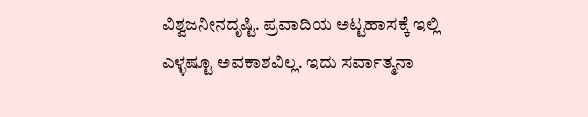ವಿಶ್ವಜನೀನದೃಷ್ಟಿ. ಪ್ರವಾದಿಯ ಅಟ್ಟಹಾಸಕ್ಕೆ ಇಲ್ಲಿ ಎಳ್ಳಷ್ಟೂ ಅವಕಾಶವಿಲ್ಲ. ಇದು ಸರ್ವಾತ್ಮನಾ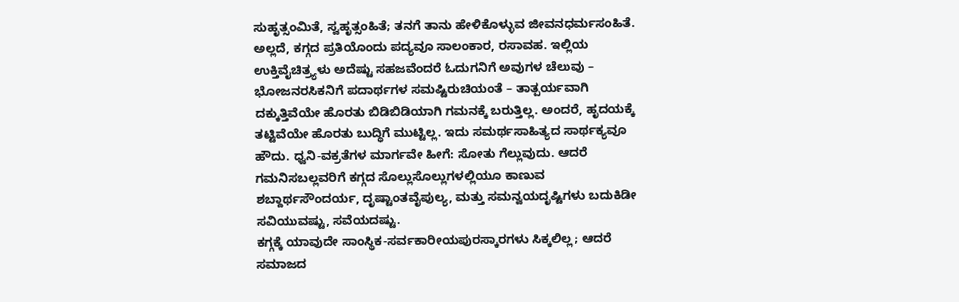ಸುಹೃತ್ಸಂಮಿತೆ, ಸ್ವಹೃತ್ಸಂಹಿತೆ; ತನಗೆ ತಾನು ಹೇಳಿಕೊಳ್ಳುವ ಜೀವನಧರ್ಮಸಂಹಿತೆ. ಅಲ್ಲದೆ, ಕಗ್ಗದ ಪ್ರತಿಯೊಂದು ಪದ್ಯವೂ ಸಾಲಂಕಾರ, ರಸಾವಹ. ಇಲ್ಲಿಯ ಉಕ್ತಿವೈಚಿತ್ರ್ಯಳು ಅದೆಷ್ಟು ಸಹಜವೆಂದರೆ ಓದುಗನಿಗೆ ಅವುಗಳ ಚೆಲುವು – ಭೋಜನರಸಿಕನಿಗೆ ಪದಾರ್ಥಗಳ ಸಮಷ್ಟಿರುಚಿಯಂತೆ – ತಾತ್ಪರ್ಯವಾಗಿ ದಕ್ಕುತ್ತಿವೆಯೇ ಹೊರತು ಬಿಡಿಬಿಡಿಯಾಗಿ ಗಮನಕ್ಕೆ ಬರುತ್ತಿಲ್ಲ. ಅಂದರೆ, ಹೃದಯಕ್ಕೆ ತಟ್ಟಿವೆಯೇ ಹೊರತು ಬುದ್ಧಿಗೆ ಮುಟ್ಟಿಲ್ಲ. ಇದು ಸಮರ್ಥಸಾಹಿತ್ಯದ ಸಾರ್ಥಕ್ಯವೂ ಹೌದು. ಧ್ವನಿ-ವಕ್ರತೆಗಳ ಮಾರ್ಗವೇ ಹೀಗೆ: ಸೋತು ಗೆಲ್ಲುವುದು. ಆದರೆ ಗಮನಿಸಬಲ್ಲವರಿಗೆ ಕಗ್ಗದ ಸೊಲ್ಲುಸೊಲ್ಲುಗಳಲ್ಲಿಯೂ ಕಾಣುವ ಶಬ್ದಾರ್ಥಸೌಂದರ್ಯ, ದೃಷ್ಟಾಂತವೈಪುಲ್ಯ, ಮತ್ತು ಸಮನ್ವಯದೃಷ್ಟಿಗಳು ಬದುಕಿಡೀ ಸವಿಯುವಷ್ಟು, ಸವೆಯದಷ್ಟು.
ಕಗ್ಗಕ್ಕೆ ಯಾವುದೇ ಸಾಂಸ್ಥಿಕ-ಸರ್ವಕಾರೀಯಪುರಸ್ಕಾರಗಳು ಸಿಕ್ಕಲಿಲ್ಲ; ಆದರೆ ಸಮಾಜದ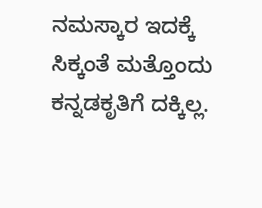ನಮಸ್ಕಾರ ಇದಕ್ಕೆ ಸಿಕ್ಕಂತೆ ಮತ್ತೊಂದು ಕನ್ನಡಕೃತಿಗೆ ದಕ್ಕಿಲ್ಲ.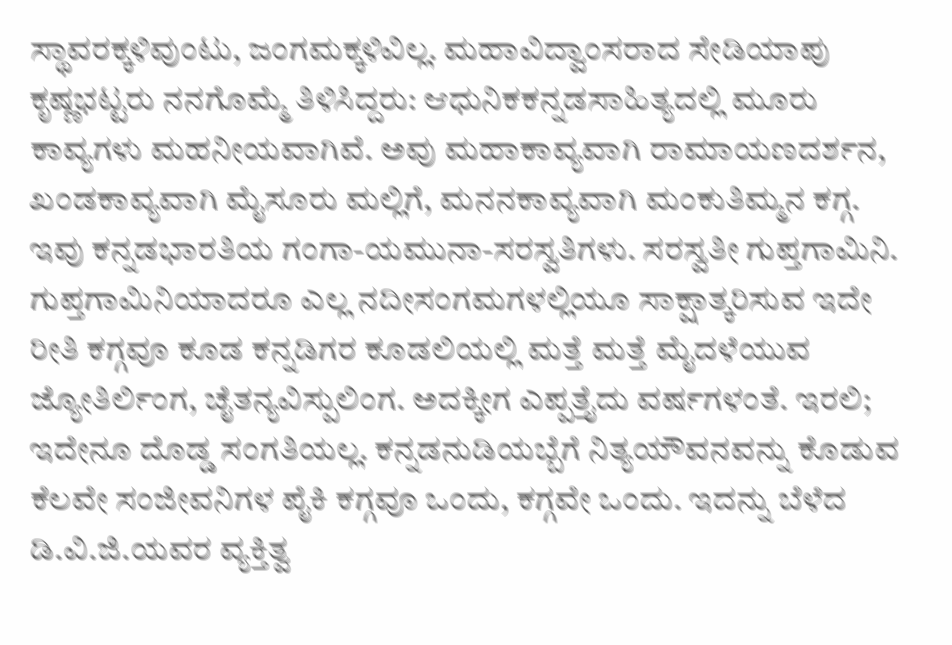ಸ್ಥಾವರಕ್ಕಳಿವುಂಟು, ಜಂಗಮಕ್ಕಳಿವಿಲ್ಲ. ಮಹಾವಿದ್ವಾಂಸರಾದ ಸೇಡಿಯಾಪು ಕೃಷ್ಣಭಟ್ಟರು ನನಗೊಮ್ಮೆ ತಿಳಿಸಿದ್ದರು: ಆಧುನಿಕಕನ್ನಡಸಾಹಿತ್ಯದಲ್ಲಿ ಮೂರು ಕಾವ್ಯಗಳು ಮಹನೀಯವಾಗಿವೆ. ಅವು ಮಹಾಕಾವ್ಯವಾಗಿ ರಾಮಾಯಣದರ್ಶನ, ಖಂಡಕಾವ್ಯವಾಗಿ ಮೈಸೂರು ಮಲ್ಲಿಗೆ, ಮನನಕಾವ್ಯವಾಗಿ ಮಂಕುತಿಮ್ಮನ ಕಗ್ಗ.
ಇವು ಕನ್ನಡಭಾರತಿಯ ಗಂಗಾ-ಯಮುನಾ-ಸರಸ್ವತಿಗಳು. ಸರಸ್ವತೀ ಗುಪ್ತಗಾಮಿನಿ. ಗುಪ್ತಗಾಮಿನಿಯಾದರೂ ಎಲ್ಲ ನದೀಸಂಗಮಗಳಲ್ಲಿಯೂ ಸಾಕ್ಷಾತ್ಕರಿಸುವ ಇದೇ ರೀತಿ ಕಗ್ಗವೂ ಕೂಡ ಕನ್ನಡಿಗರ ಕೂಡಲಿಯಲ್ಲಿ ಮತ್ತೆ ಮತ್ತೆ ಮೈದಳೆಯುವ ಜ್ಯೋತಿರ್ಲಿಂಗ, ಚೈತನ್ಯವಿಸ್ಪುಲಿಂಗ. ಅದಕ್ಕೀಗ ಎಪ್ಪತ್ತೈದು ವರ್ಷಗಳಂತೆ. ಇರಲಿ; ಇದೇನೂ ದೊಡ್ಡ ಸಂಗತಿಯಲ್ಲ. ಕನ್ನಡನುಡಿಯಬ್ಬೆಗೆ ನಿತ್ಯಯೌವನವನ್ನು ಕೊಡುವ ಕೆಲವೇ ಸಂಜೀವನಿಗಳ ಪೈಕಿ ಕಗ್ಗವೂ ಒಂದು, ಕಗ್ಗವೇ ಒಂದು. ಇದನ್ನು ಬೆಳೆದ ಡಿ.ವಿ.ಜಿ.ಯವರ ವ್ಯಕ್ತಿತ್ವ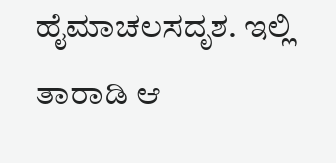ಹೈಮಾಚಲಸದೃಶ. ಇಲ್ಲಿ ತಾರಾಡಿ ಆ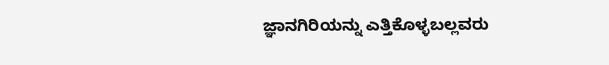ಜ್ಞಾನಗಿರಿಯನ್ನು ಎತ್ತಿಕೊಳ್ಳಬಲ್ಲವರು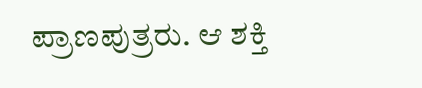ಪ್ರಾಣಪುತ್ರರು. ಆ ಶಕ್ತಿ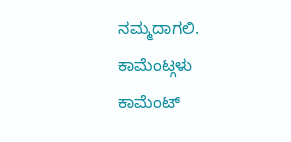ನಮ್ಮದಾಗಲಿ.
ಕಾಮೆಂಟ್ಗಳು
ಕಾಮೆಂಟ್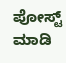ಪೋಸ್ಟ್ ಮಾಡಿ